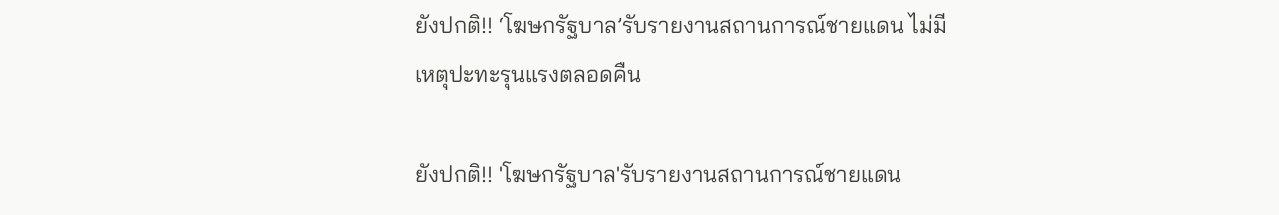ยังปกติ!! ‘โฆษกรัฐบาล’รับรายงานสถานการณ์ชายแดน ไม่มีเหตุปะทะรุนแรงตลอดคืน

ยังปกติ!! 'โฆษกรัฐบาล'รับรายงานสถานการณ์ชายแดน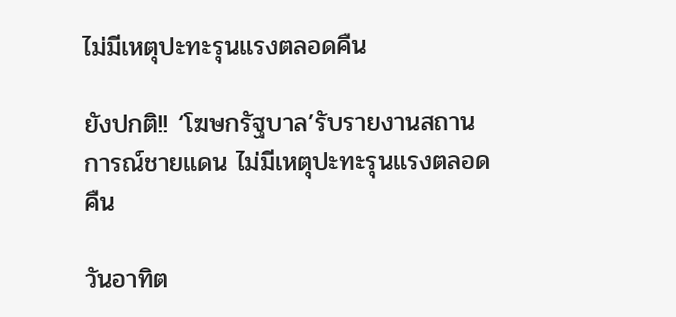ไม่มีเหตุปะทะรุนแรงตลอดคืน

ยังปกติ!! ‘โฆษกรัฐบาล’รับรายงานสถานการณ์ชายแดน ไม่มีเหตุปะทะรุนแรงตลอดคืน

วันอาทิต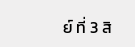ย์ ที่ 3 สิ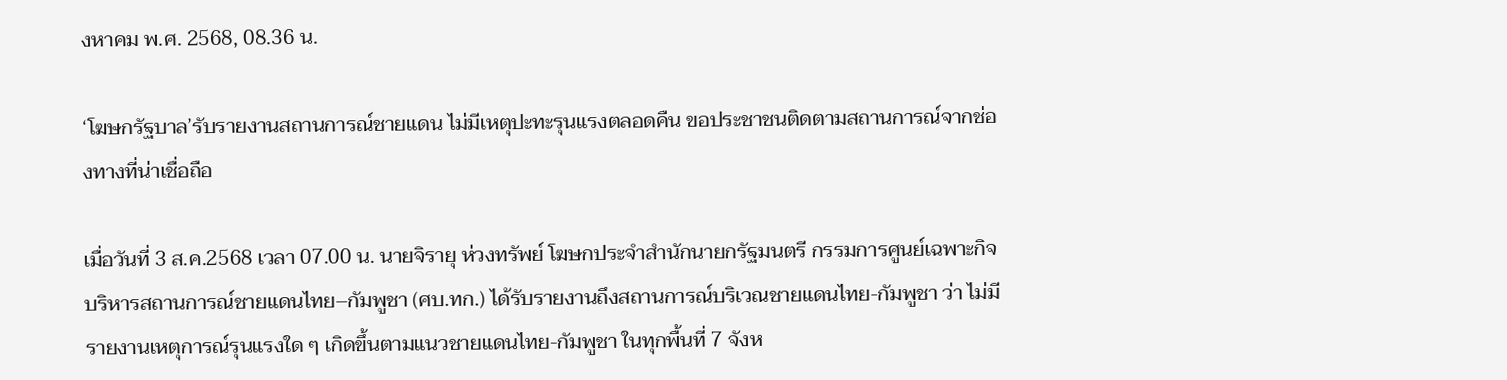งหาคม พ.ศ. 2568, 08.36 น.

‘โฆษกรัฐบาล’รับรายงานสถานการณ์ชายแดน ไม่มีเหตุปะทะรุนแรงตลอดคืน ขอประชาชนติดตามสถานการณ์จากช่องทางที่น่าเชื่อถือ

เมื่อวันที่ 3 ส.ค.2568 เวลา 07.00 น. นายจิรายุ ห่วงทรัพย์ โฆษกประจำสำนักนายกรัฐมนตรี กรรมการศูนย์เฉพาะกิจบริหารสถานการณ์ชายแดนไทย–กัมพูชา (ศบ.ทก.) ได้รับรายงานถึงสถานการณ์บริเวณชายแดนไทย-กัมพูชา ว่า ไม่มีรายงานเหตุการณ์รุนแรงใด ๆ เกิดขึ้นตามแนวชายแดนไทย-กัมพูชา ในทุกพื้นที่ 7 จังห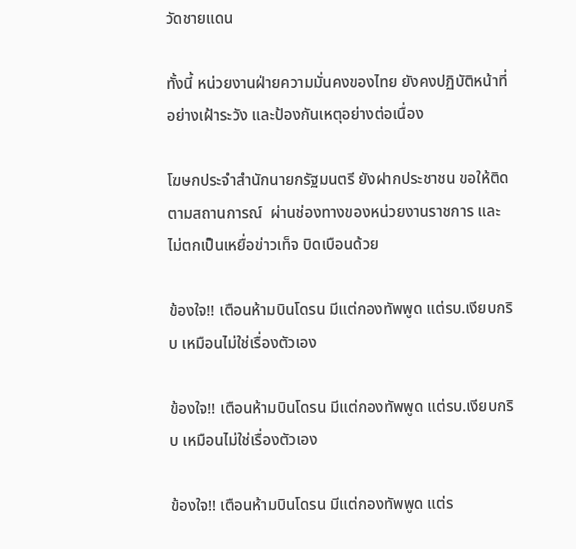วัดชายแดน

ทั้งนี้ หน่วยงานฝ่ายความมั่นคงของไทย ยังคงปฏิบัติหน้าที่อย่างเฝ้าระวัง และป้องกันเหตุอย่างต่อเนื่อง

โฆษกประจำสำนักนายกรัฐมนตรี ยังฝากประชาชน ขอให้ติดตามสถานการณ์  ผ่านช่องทางของหน่วยงานราชการ และไม่ตกเป็นเหยื่อข่าวเท็จ บิดเบือนด้วย

ข้องใจ!! เตือนห้ามบินโดรน มีแต่กองทัพพูด แต่รบ.เงียบกริบ เหมือนไม่ใช่เรื่องตัวเอง

ข้องใจ!! เตือนห้ามบินโดรน มีแต่กองทัพพูด แต่รบ.เงียบกริบ เหมือนไม่ใช่เรื่องตัวเอง

ข้องใจ!! เตือนห้ามบินโดรน มีแต่กองทัพพูด แต่ร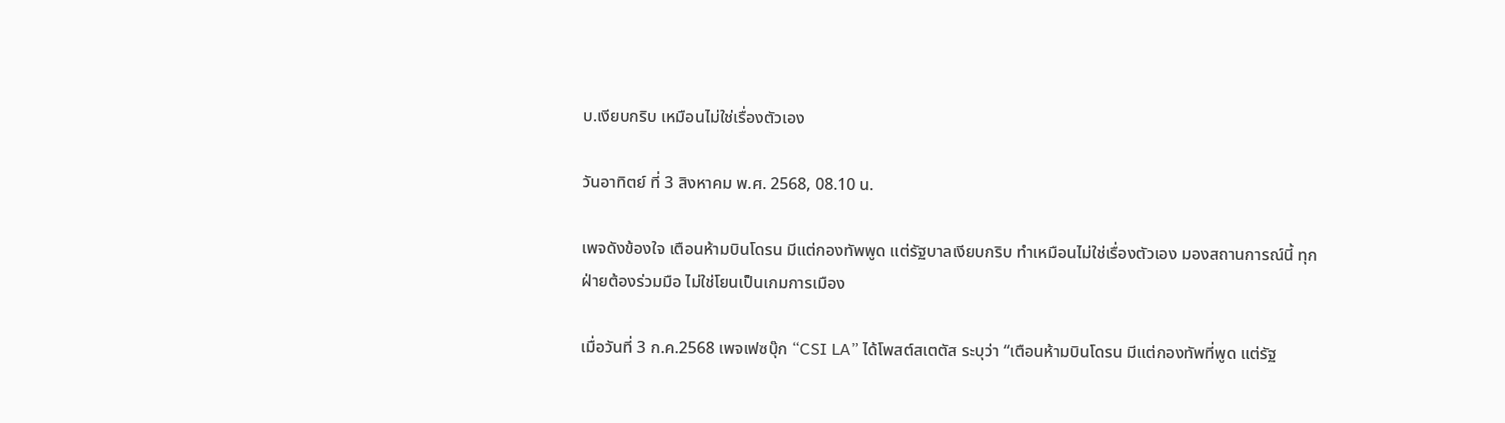บ.เงียบกริบ เหมือนไม่ใช่เรื่องตัวเอง

วันอาทิตย์ ที่ 3 สิงหาคม พ.ศ. 2568, 08.10 น.

เพจดังข้องใจ เตือนห้ามบินโดรน มีแต่กองทัพพูด แต่รัฐบาลเงียบกริบ ทำเหมือนไม่ใช่เรื่องตัวเอง มองสถานการณ์นี้ ทุกฝ่ายต้องร่วมมือ ไม่ใช่โยนเป็นเกมการเมือง

เมื่อวันที่ 3 ก.ค.2568 เพจเฟซบุ๊ก “CSI LA” ได้โพสต์สเตตัส ระบุว่า “เตือนห้ามบินโดรน มีแต่กองทัพที่พูด แต่รัฐ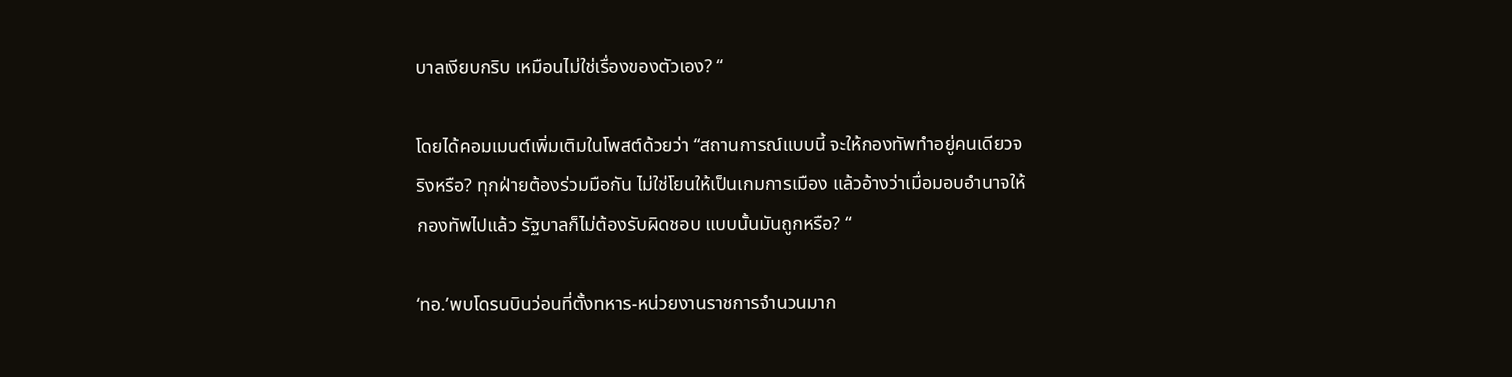บาลเงียบกริบ เหมือนไม่ใช่เรื่องของตัวเอง? “

โดยได้คอมเมนต์เพิ่มเติมในโพสต์ด้วยว่า “สถานการณ์แบบนี้ จะให้กองทัพทำอยู่คนเดียวจริงหรือ? ทุกฝ่ายต้องร่วมมือกัน ไม่ใช่โยนให้เป็นเกมการเมือง แล้วอ้างว่าเมื่อมอบอำนาจให้กองทัพไปแล้ว รัฐบาลก็ไม่ต้องรับผิดชอบ แบบนั้นมันถูกหรือ? “

‘ทอ.’พบโดรนบินว่อนที่ตั้งทหาร-หน่วยงานราชการจำนวนมาก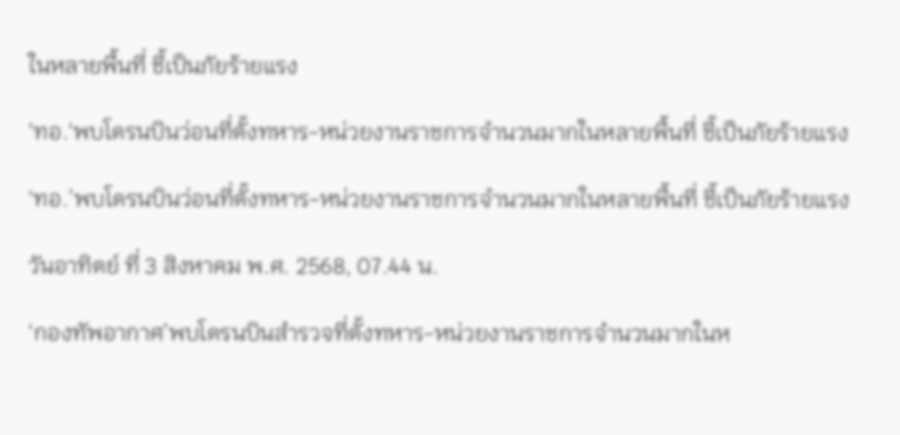ในหลายพื้นที่ ชี้เป็นภัยร้ายแรง

'ทอ.'พบโดรนบินว่อนที่ตั้งทหาร-หน่วยงานราชการจำนวนมากในหลายพื้นที่ ชี้เป็นภัยร้ายแรง

‘ทอ.’พบโดรนบินว่อนที่ตั้งทหาร-หน่วยงานราชการจำนวนมากในหลายพื้นที่ ชี้เป็นภัยร้ายแรง

วันอาทิตย์ ที่ 3 สิงหาคม พ.ศ. 2568, 07.44 น.

‘กองทัพอากาศ’พบโดรนบินสำรวจที่ตั้งทหาร-หน่วยงานราชการจำนวนมากในห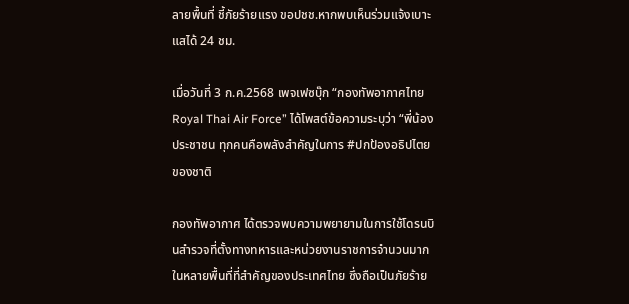ลายพื้นที่ ชี้ภัยร้ายแรง ขอปชช.หากพบเห็นร่วมแจ้งเบาะแสได้ 24 ชม.

เมื่อวันที่ 3 ก.ค.2568 เพจเฟซบุ๊ก “กองทัพอากาศไทย Royal Thai Air Force” ได้โพสต์ข้อความระบุว่า “พี่น้องประชาชน ทุกคนคือพลังสำคัญในการ #ปกป้องอธิปไตยของชาติ

กองทัพอากาศ ได้ตรวจพบความพยายามในการใช้โดรนบินสำรวจที่ตั้งทางทหารและหน่วยงานราชการจำนวนมากในหลายพื้นที่ที่สำคัญของประเทศไทย ซึ่งถือเป็นภัยร้าย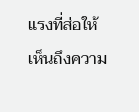แรงที่ส่อให้เห็นถึงความ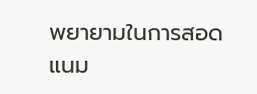พยายามในการสอดแนม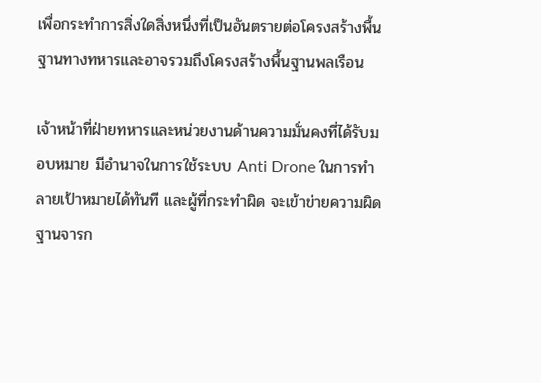เพื่อกระทำการสิ่งใดสิ่งหนึ่งที่เป็นอันตรายต่อโครงสร้างพื้นฐานทางทหารและอาจรวมถึงโครงสร้างพื้นฐานพลเรือน

เจ้าหน้าที่ฝ่ายทหารและหน่วยงานด้านความมั่นคงที่ได้รับมอบหมาย มีอำนาจในการใช้ระบบ Anti Drone ในการทำลายเป้าหมายได้ทันที และผู้ที่กระทำผิด จะเข้าข่ายความผิดฐานจารก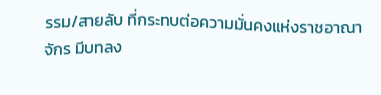รรม/สายลับ ที่กระทบต่อความมั่นคงแห่งราชอาณาจักร มีบทลง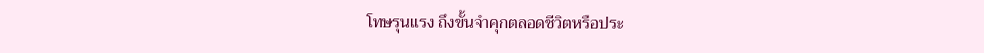โทษรุนแรง ถึงขั้นจำคุกตลอดชีวิตหรือประ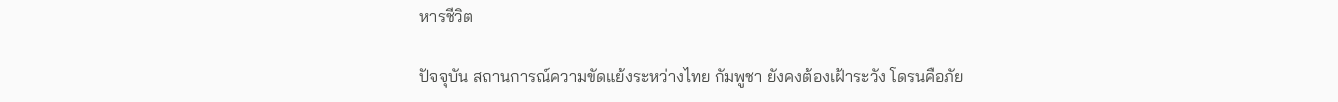หารชีวิต

ปัจจุบัน สถานการณ์ความขัดแย้งระหว่างไทย กัมพูชา ยังคงต้องเฝ้าระวัง โดรนคือภัย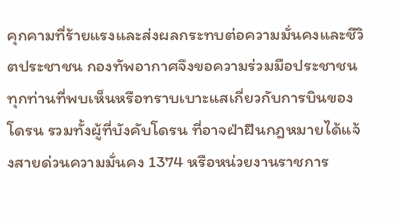คุกคามที่ร้ายแรงและส่งผลกระทบต่อความมั่นคงและชีวิตประชาชน กองทัพอากาศจึงขอความร่วมมือประชาชนทุกท่านที่พบเห็นหรือทราบเบาะแสเกี่ยวกับการบินของโดรน รวมทั้งผู้ที่บังคับโดรน ที่อาจฝ่าฝืนกฎหมายได้แจ้งสายด่วนความมั่นคง 1374 หรือหน่วยงานราชการ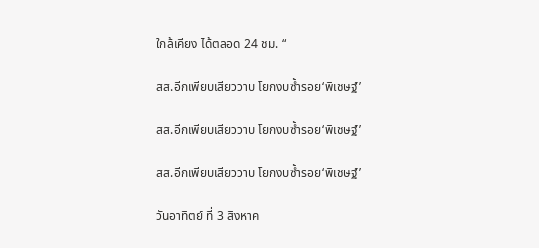ใกล้เคียง ได้ตลอด 24 ชม. “

สส.อีกเพียบเสียววาบ โยกงบซ้ำรอย‘พิเชษฐ์’

สส.อีกเพียบเสียววาบ โยกงบซ้ำรอย‘พิเชษฐ์’

สส.อีกเพียบเสียววาบ โยกงบซ้ำรอย‘พิเชษฐ์’

วันอาทิตย์ ที่ 3 สิงหาค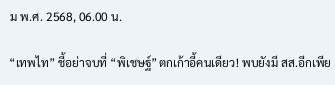ม พ.ศ. 2568, 06.00 น.

“เทพไท” ชี้อย่าจบที่ “พิเชษฐ์”ตกเก้าอี้คนเดียว! พบยังมี สส.อีกเพีย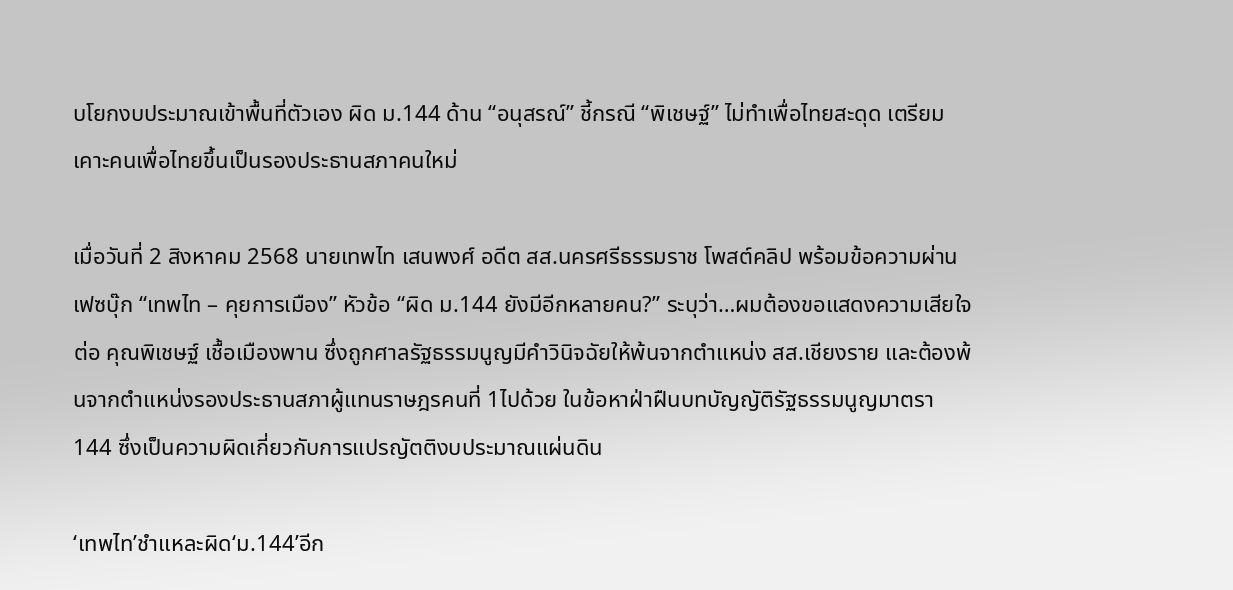บโยกงบประมาณเข้าพื้นที่ตัวเอง ผิด ม.144 ด้าน “อนุสรณ์” ชี้กรณี “พิเชษฐ์” ไม่ทำเพื่อไทยสะดุด เตรียมเคาะคนเพื่อไทยขึ้นเป็นรองประธานสภาคนใหม่

เมื่อวันที่ 2 สิงหาคม 2568 นายเทพไท เสนพงศ์ อดีต สส.นครศรีธรรมราช โพสต์คลิป พร้อมข้อความผ่านเฟซบุ๊ก “เทพไท – คุยการเมือง” หัวข้อ “ผิด ม.144 ยังมีอีกหลายคน?” ระบุว่า…ผมต้องขอแสดงความเสียใจต่อ คุณพิเชษฐ์ เชื้อเมืองพาน ซึ่งถูกศาลรัฐธรรมนูญมีคำวินิจฉัยให้พ้นจากตำแหน่ง สส.เชียงราย และต้องพ้นจากตำแหน่งรองประธานสภาผู้แทนราษฎรคนที่ 1ไปด้วย ในข้อหาฝ่าฝืนบทบัญญัติรัฐธรรมนูญมาตรา 144 ซึ่งเป็นความผิดเกี่ยวกับการแปรญัตติงบประมาณแผ่นดิน

‘เทพไท’ชำแหละผิด‘ม.144’อีก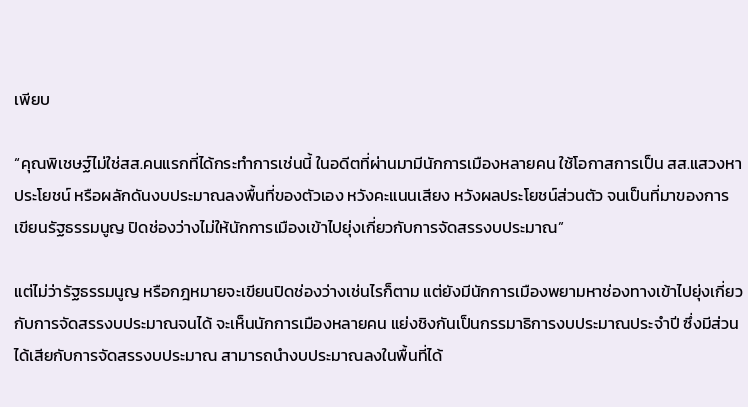เพียบ

“คุณพิเชษฐ์ไม่ใช่สส.คนแรกที่ได้กระทำการเช่นนี้ ในอดีตที่ผ่านมามีนักการเมืองหลายคน ใช้โอกาสการเป็น สส.แสวงหาประโยชน์ หรือผลักดันงบประมาณลงพื้นที่ของตัวเอง หวังคะแนนเสียง หวังผลประโยชน์ส่วนตัว จนเป็นที่มาของการเขียนรัฐธรรมนูญ ปิดช่องว่างไม่ให้นักการเมืองเข้าไปยุ่งเกี่ยวกับการจัดสรรงบประมาณ”

แต่ไม่ว่ารัฐธรรมนูญ หรือกฎหมายจะเขียนปิดช่องว่างเช่นไรก็ตาม แต่ยังมีนักการเมืองพยามหาช่องทางเข้าไปยุ่งเกี่ยวกับการจัดสรรงบประมาณจนได้ จะเห็นนักการเมืองหลายคน แย่งชิงกันเป็นกรรมาธิการงบประมาณประจำปี ซึ่งมีส่วนได้เสียกับการจัดสรรงบประมาณ สามารถนำงบประมาณลงในพื้นที่ได้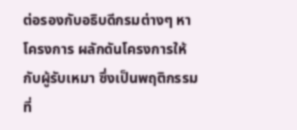ต่อรองกับอธิบดีกรมต่างๆ หาโครงการ ผลักดันโครงการให้กับผู้รับเหมา ซึ่งเป็นพฤติกรรมที่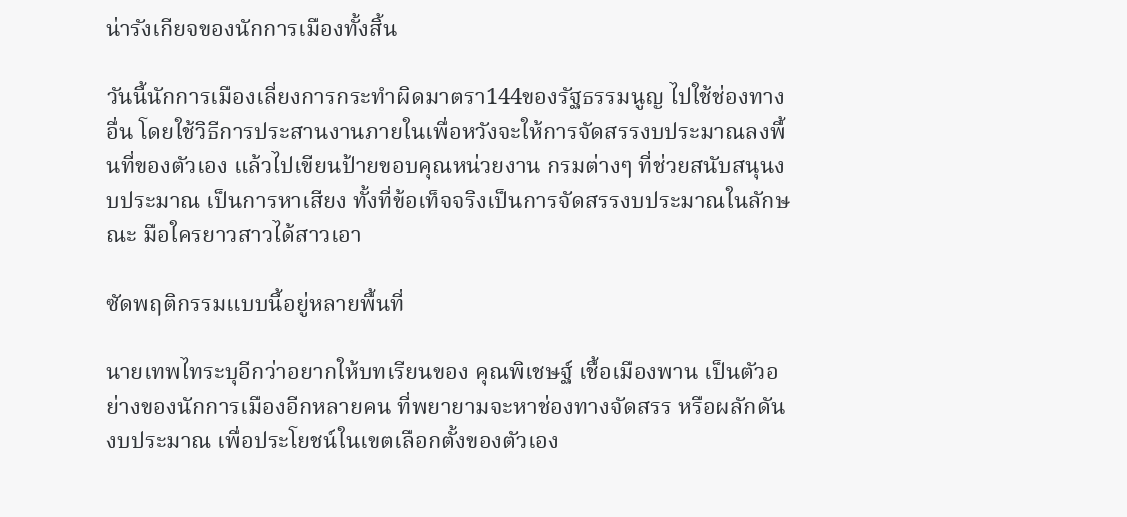น่ารังเกียจของนักการเมืองทั้งสิ้น

วันนี้นักการเมืองเลี่ยงการกระทำผิดมาตรา144ของรัฐธรรมนูญ ไปใช้ช่องทางอื่น โดยใช้วิธีการประสานงานภายในเพื่อหวังจะให้การจัดสรรงบประมาณลงพื้นที่ของตัวเอง แล้วไปเขียนป้ายขอบคุณหน่วยงาน กรมต่างๆ ที่ช่วยสนับสนุนงบประมาณ เป็นการหาเสียง ทั้งที่ข้อเท็จจริงเป็นการจัดสรรงบประมาณในลักษณะ มือใครยาวสาวได้สาวเอา

ซัดพฤติกรรมแบบนี้อยู่หลายพื้นที่

นายเทพไทระบุอีกว่าอยากให้บทเรียนของ คุณพิเชษฐ์ เชื้อเมืองพาน เป็นตัวอย่างของนักการเมืองอีกหลายคน ที่พยายามจะหาช่องทางจัดสรร หรือผลักดันงบประมาณ เพื่อประโยชน์ในเขตเลือกตั้งของตัวเอง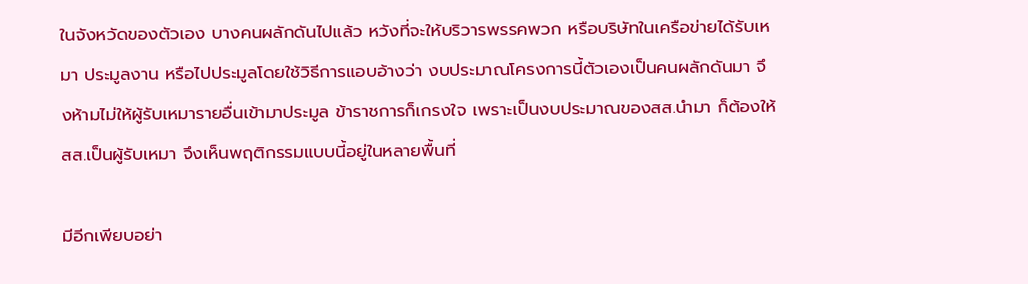ในจังหวัดของตัวเอง บางคนผลักดันไปแล้ว หวังที่จะให้บริวารพรรคพวก หรือบริษัทในเครือข่ายได้รับเหมา ประมูลงาน หรือไปประมูลโดยใช้วิธีการแอบอ้างว่า งบประมาณโครงการนี้ตัวเองเป็นคนผลักดันมา จึงห้ามไม่ให้ผู้รับเหมารายอื่นเข้ามาประมูล ข้าราชการก็เกรงใจ เพราะเป็นงบประมาณของสส.นำมา ก็ต้องให้สส.เป็นผู้รับเหมา จึงเห็นพฤติกรรมแบบนี้อยู่ในหลายพื้นที่

มีอีกเพียบอย่า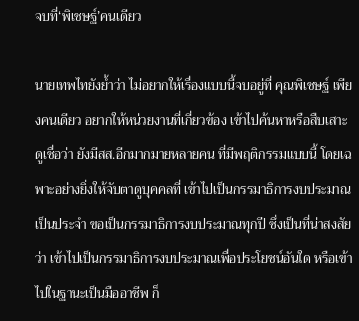จบที่‘พิเชษฐ์’คนเดียว

นายเทพไทยังย้ำว่า ไม่อยากให้เรื่องแบบนี้จบอยู่ที่ คุณพิเชษฐ์ เพียงคนเดียว อยากให้หน่วยงานที่เกี่ยวข้อง เข้าไปค้นหาหรือสืบเสาะดูเชื่อว่า ยังมีสส.อีกมากมายหลายคน ที่มีพฤติกรรมแบบนี้ โดยเฉพาะอย่างยิ่งให้จับตาดูบุคคลที่ เข้าไปเป็นกรรมาธิการงบประมาณเป็นประจำ ขอเป็นกรรมาธิการงบประมาณทุกปี ซึ่งเป็นที่น่าสงสัยว่า เข้าไปเป็นกรรมาธิการงบประมาณเพื่อประโยชน์อันใด หรือเข้าไปในฐานะเป็นมืออาชีพ ก็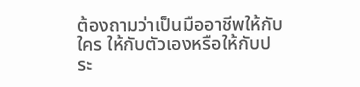ต้องถามว่าเป็นมืออาชีพให้กับใคร ให้กับตัวเองหรือให้กับประ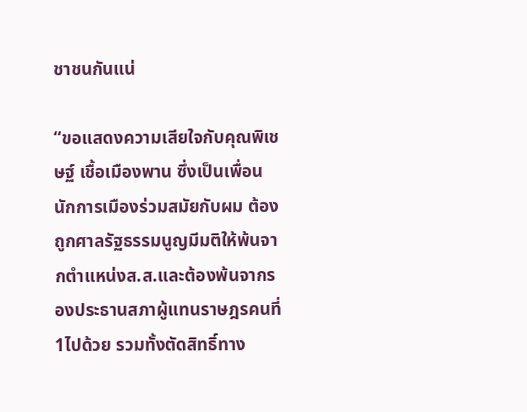ชาชนกันแน่

“ขอแสดงความเสียใจกับคุณพิเชษฐ์ เชื้อเมืองพาน ซึ่งเป็นเพื่อนนักการเมืองร่วมสมัยกับผม ต้องถูกศาลรัฐธรรมนูญมีมติให้พ้นจากตำแหน่งส.ส.และต้องพ้นจากรองประธานสภาผู้แทนราษฎรคนที่1ไปด้วย รวมทั้งตัดสิทธิ์ทาง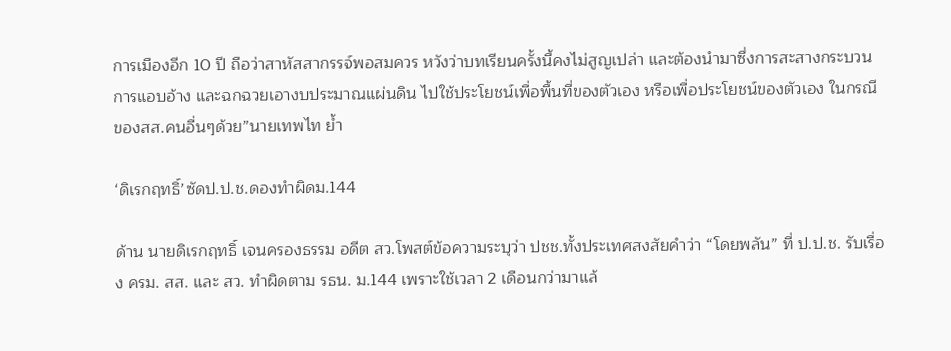การเมืองอีก 10 ปี ถือว่าสาหัสสากรรจ์พอสมควร หวังว่าบทเรียนครั้งนี้คงไม่สูญเปล่า และต้องนำมาซึ่งการสะสางกระบวนการแอบอ้าง และฉกฉวยเอางบประมาณแผ่นดิน ไปใช้ประโยชน์เพื่อพื้นที่ของตัวเอง หรือเพื่อประโยชน์ของตัวเอง ในกรณีของสส.คนอื่นๆด้วย”นายเทพไท ย้ำ

‘ดิเรกฤทธิ์’ซัดป.ป.ช.ดองทำผิดม.144

ด้าน นายดิเรกฤทธิ์ เจนครองธรรม อดีต สว.โพสต์ข้อความระบุว่า ปชช.ทั้งประเทศสงสัยคำว่า “โดยพลัน” ที่ ป.ป.ช. รับเรื่อง ครม. สส. และ สว. ทำผิดตาม รธน. ม.144 เพราะใช้เวลา 2 เดือนกว่ามาแล้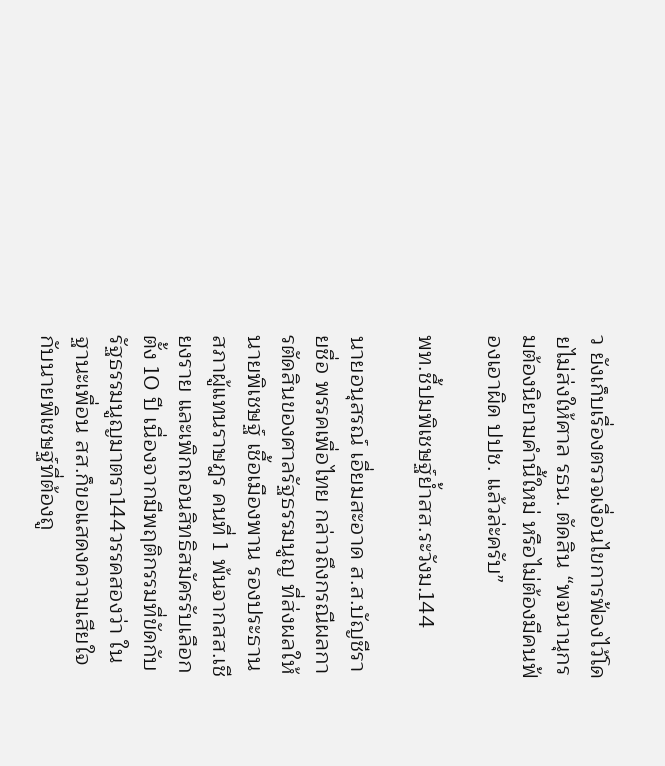ว ยังเก็บเรื่องตรวจเงื่อนไขการฟ้องไว้โดยไม่ส่งให้ศาล รธน. ตัดสิน “พจนานุกรมต้องนิยามคำนี้ใหม่ หรือไม่ต้องมีคนฟ้องเอาผิด ปปช. แล้วล่ะครับ”

พท.ชี้ปมพิเชษฐ์ย้ำสส.ระวังม.144

นายอนุสรณ์ เอี่ยมสะอาด ส.ส.บัญชีรายชื่อ พรรคเพื่อไทย กล่าวถึงกรณีผลการตัดสินของศาลรัฐธรรมนูญ ที่ส่งผลให้นายพิเชษฐ์ เชื้อเมืองพาน รองประธานสภาผู้แทนราษฎร คนที่ 1 พ้นจากสส.เชียงราย และเพิกถอนสิทธิสมัครรับเลือกตั้ง 10 ปี เนื่องจากมีพฤติกรรมที่ขัดกับรัฐธรรมนูญมาตรา144วรรคสองว่า ในฐานะเพื่อน สส.ก็ขอแสดงความเสียใจกับนายพิเชษฐ์ที่ต้องถู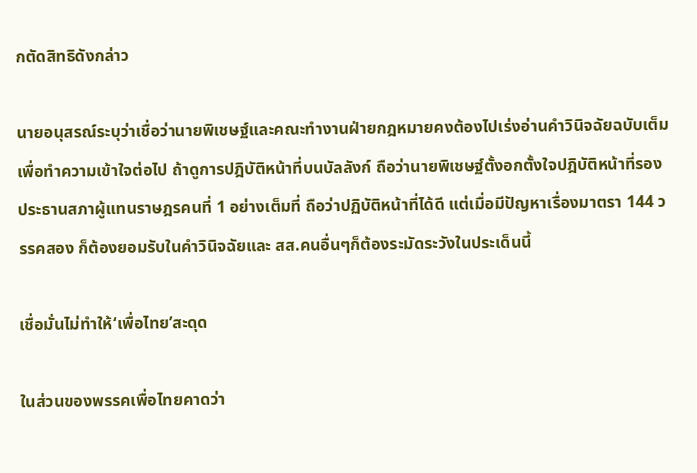กตัดสิทธิดังกล่าว

นายอนุสรณ์ระบุว่าเชื่อว่านายพิเชษฐ์และคณะทำงานฝ่ายกฎหมายคงต้องไปเร่งอ่านคำวินิจฉัยฉบับเต็ม เพื่อทำความเข้าใจต่อไป ถ้าดูการปฎิบัติหน้าที่บนบัลลังก์ ถือว่านายพิเชษฐ์ตั้งอกตั้งใจปฎิบัติหน้าที่รองประธานสภาผู้แทนราษฎรคนที่ 1 อย่างเต็มที่ ถือว่าปฏิบัติหน้าที่ได้ดี แต่เมื่อมีปัญหาเรื่องมาตรา 144 วรรคสอง ก็ต้องยอมรับในคำวินิจฉัยและ สส.คนอื่นๆก็ต้องระมัดระวังในประเด็นนี้

เชื่อมั่นไม่ทำให้‘เพื่อไทย’สะดุด

ในส่วนของพรรคเพื่อไทยคาดว่า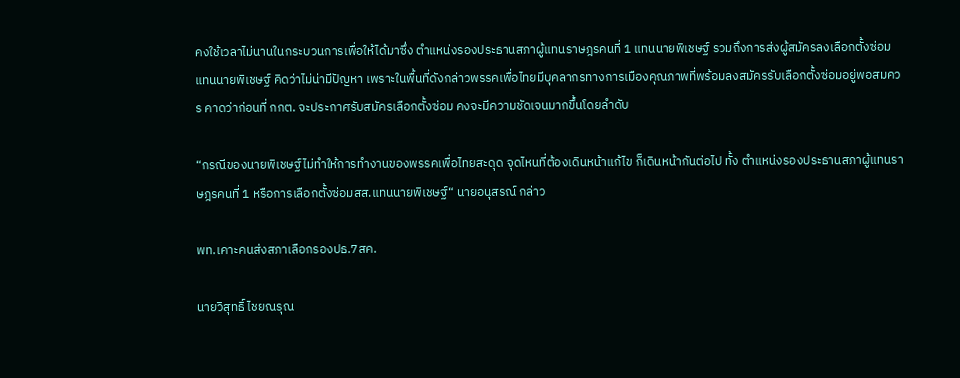คงใช้เวลาไม่นานในกระบวนการเพื่อให้ได้มาซึ่ง ตำแหน่งรองประธานสภาผู้แทนราษฎรคนที่ 1 แทนนายพิเชษฐ์ รวมถึงการส่งผู้สมัครลงเลือกตั้งซ่อมแทนนายพิเชษฐ์ คิดว่าไม่น่ามีปัญหา เพราะในพื้นที่ดังกล่าวพรรคเพื่อไทยมีบุคลากรทางการเมืองคุณภาพที่พร้อมลงสมัครรับเลือกตั้งซ่อมอยู่พอสมควร คาดว่าก่อนที่ กกต. จะประกาศรับสมัครเลือกตั้งซ่อม คงจะมีความชัดเจนมากขึ้นโดยลำดับ

“กรณีของนายพิเชษฐ์ไม่ทำให้การทำงานของพรรคเพื่อไทยสะดุด จุดไหนที่ต้องเดินหน้าแก้ไข ก็เดินหน้ากันต่อไป ทั้ง ตำแหน่งรองประธานสภาผู้แทนราษฎรคนที่ 1 หรือการเลือกตั้งซ่อมสส.แทนนายพิเชษฐ์“ นายอนุสรณ์ กล่าว

พท.เคาะคนส่งสภาเลือกรองปธ.7สค.

นายวิสุทธิ์ ไชยณรุณ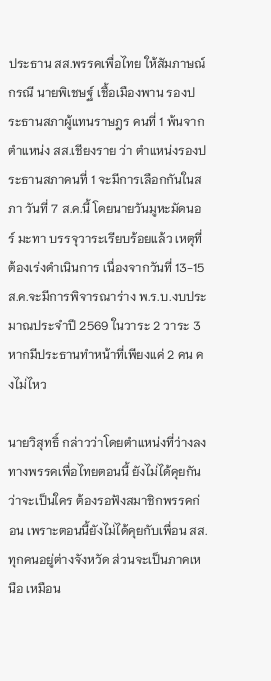ประธาน สส.พรรคเพื่อไทย ให้สัมภาษณ์กรณี นายพิเชษฐ์ เชื้อเมืองพาน รองประธานสภาผู้แทนราษฎร คนที่ 1 พ้นจากตำแหน่ง สส.เชียงราย ว่า ตำแหน่งรองประธานสภาคนที่ 1 จะมีการเลือกกันในสภา วันที่ 7 ส.ค.นี้ โดยนายวันมูหะมัดนอร์ มะทา บรรจุวาระเรียบร้อยแล้ว เหตุที่ต้องเร่งดำเนินการ เนื่องจากวันที่ 13-15 ส.ค.จะมีการพิจารณาร่าง พ.ร.บ.งบประมาณประจำปี 2569 ในวาระ 2 วาระ 3 หากมีประธานทำหน้าที่เพียงแค่ 2 คน คงไม่ไหว

นายวิสุทธิ์ กล่าวว่าโดยตำแหน่งที่ว่างลง ทางพรรคเพื่อไทยตอนนี้ ยังไม่ได้คุยกันว่าจะเป็นใคร ต้องรอฟังสมาชิกพรรคก่อน เพราะตอนนี้ยังไม่ได้คุยกับเพื่อน สส.ทุกคนอยู่ต่างจังหวัด ส่วนจะเป็นภาคเหนือ เหมือน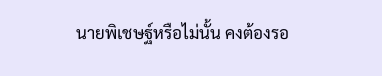นายพิเชษฐ์หรือไม่นั้น คงต้องรอ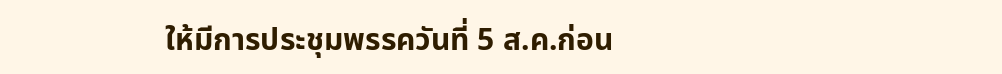ให้มีการประชุมพรรควันที่ 5 ส.ค.ก่อน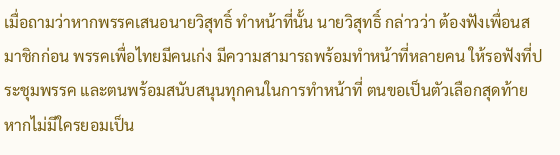เมื่อถามว่าหากพรรคเสนอนายวิสุทธิ์ ทำหน้าที่นั้น นายวิสุทธิ์ กล่าวว่า ต้องฟังเพื่อนสมาชิกก่อน พรรคเพื่อไทยมีคนเก่ง มีความสามารถพร้อมทำหน้าที่หลายคน ให้รอฟังที่ประชุมพรรค และตนพร้อมสนับสนุนทุกคนในการทำหน้าที่ ตนขอเป็นตัวเลือกสุดท้าย หากไม่มีใครยอมเป็น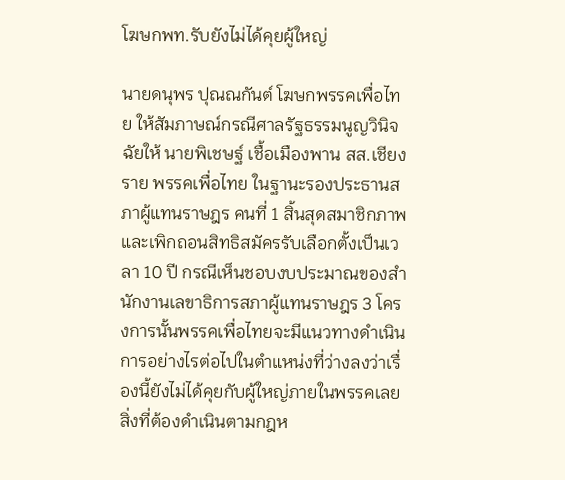โฆษกพท.รับยังไม่ได้คุยผู้ใหญ่

นายดนุพร ปุณณกันต์ โฆษกพรรคเพื่อไทย ให้สัมภาษณ์กรณีศาลรัฐธรรมนูญวินิจฉัยให้ นายพิเชษฐ์ เชื้อเมืองพาน สส.เชียงราย พรรคเพื่อไทย ในฐานะรองประธานสภาผู้แทนราษฎร คนที่ 1 สิ้นสุดสมาชิกภาพ และเพิกถอนสิทธิสมัครรับเลือกตั้งเป็นเวลา 10 ปี กรณีเห็นชอบงบประมาณของสำนักงานเลขาธิการสภาผู้แทนราษฎร 3 โครงการนั้นพรรคเพื่อไทยจะมีแนวทางดำเนินการอย่างไรต่อไปในตำแหน่งที่ว่างลงว่าเรื่องนี้ยังไม่ได้คุยกับผู้ใหญ่ภายในพรรคเลย สิ่งที่ต้องดำเนินตามกฎห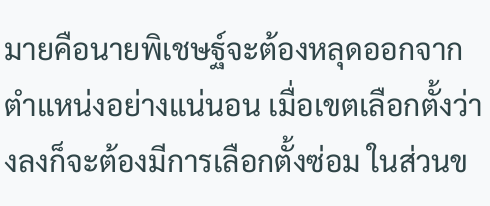มายคือนายพิเชษฐ์จะต้องหลุดออกจากตำแหน่งอย่างแน่นอน เมื่อเขตเลือกตั้งว่างลงก็จะต้องมีการเลือกตั้งซ่อม ในส่วนข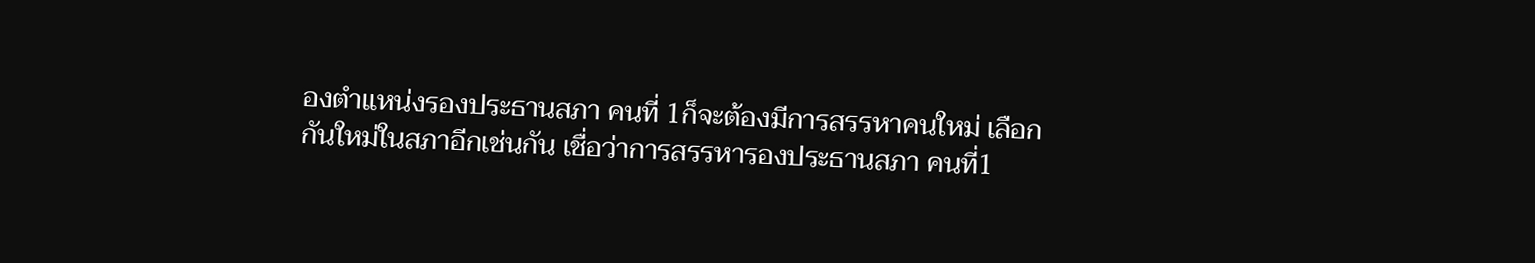องตำแหน่งรองประธานสภา คนที่ 1ก็จะต้องมีการสรรหาคนใหม่ เลือกกันใหม่ในสภาอีกเช่นกัน เชื่อว่าการสรรหารองประธานสภา คนที่1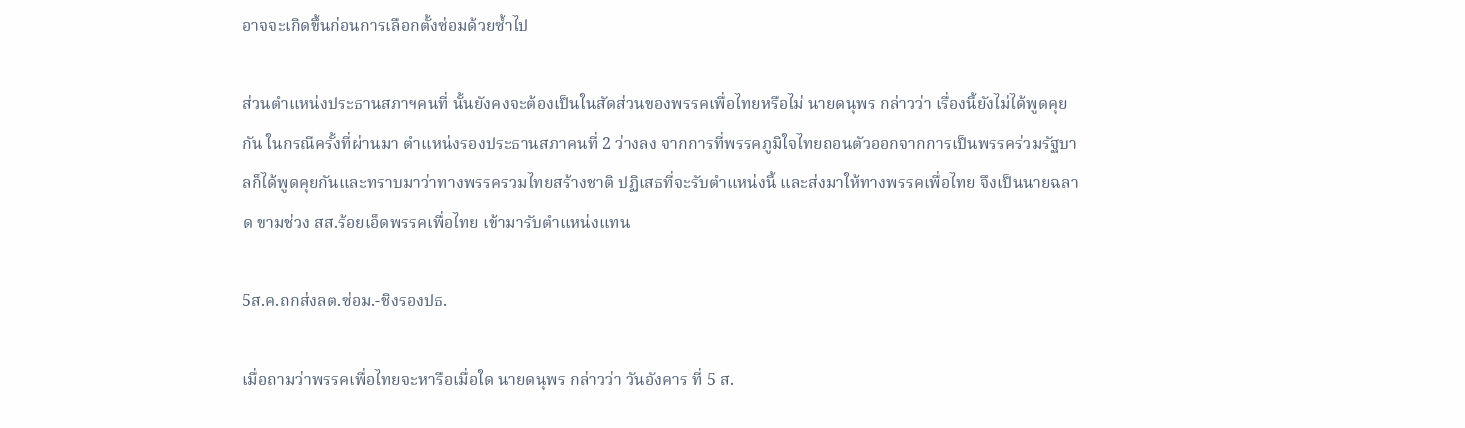อาจจะเกิดขึ้นก่อนการเลือกตั้งซ่อมด้วยซ้ำไป

ส่วนตำแหน่งประธานสภาฯคนที่ นั้นยังคงจะต้องเป็นในสัดส่วนของพรรคเพื่อไทยหรือไม่ นายดนุพร กล่าวว่า เรื่องนี้ยังไม่ได้พูดคุยกัน ในกรณีครั้งที่ผ่านมา ตำแหน่งรองประธานสภาคนที่ 2 ว่างลง จากการที่พรรคภูมิใจไทยถอนตัวออกจากการเป็นพรรคร่วมรัฐบาลก็ได้พูดคุยกันและทราบมาว่าทางพรรครวมไทยสร้างชาติ ปฏิเสธที่จะรับตำแหน่งนี้ และส่งมาให้ทางพรรคเพื่อไทย จึงเป็นนายฉลาด ขามช่วง สส.ร้อยเอ็ดพรรคเพื่อไทย เข้ามารับตำแหน่งแทน

5ส.ค.ถกส่งลต.ซ่อม.-ชิงรองปธ.

เมื่อถามว่าพรรคเพื่อไทยจะหารือเมื่อใด นายดนุพร กล่าวว่า วันอังคาร ที่ 5 ส.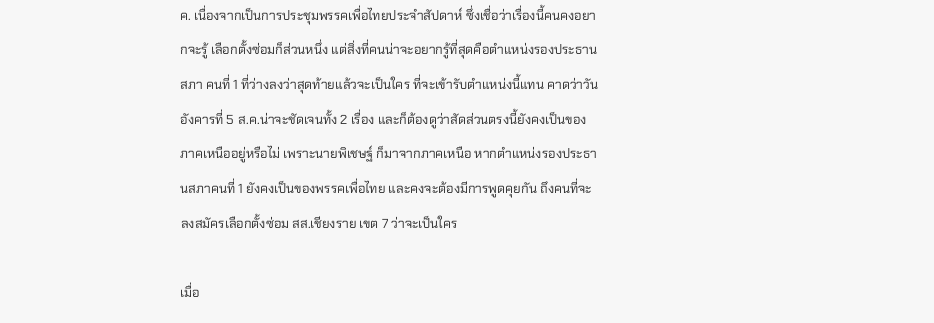ค. เนื่องจากเป็นการประชุมพรรคเพื่อไทยประจำสัปดาห์ ซึ่งเชื่อว่าเรื่องนี้คนคงอยากจะรู้ เลือกตั้งซ่อมก็ส่วนหนึ่ง แต่สิ่งที่คนน่าจะอยากรู้ที่สุดคือตำแหน่งรองประธานสภา คนที่ 1 ที่ว่างลงว่าสุดท้ายแล้วจะเป็นใคร ที่จะเข้ารับตำแหน่งนี้แทน คาดว่าวันอังคารที่ 5 ส.ค.น่าจะชัดเจนทั้ง 2 เรื่อง และก็ต้องดูว่าสัดส่วนตรงนี้ยังคงเป็นของภาคเหนืออยู่หรือไม่ เพราะนายพิเชษฐ์ ก็มาจากภาคเหนือ หากตำแหน่งรองประธานสภาคนที่ 1 ยังคงเป็นของพรรคเพื่อไทย และคงจะต้องมีการพูดคุยกัน ถึงคนที่จะลงสมัครเลือกตั้งซ่อม สส.เชียงราย เขต 7 ว่าจะเป็นใคร

เมื่อ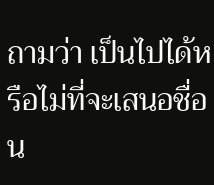ถามว่า เป็นไปได้หรือไม่ที่จะเสนอชื่อ น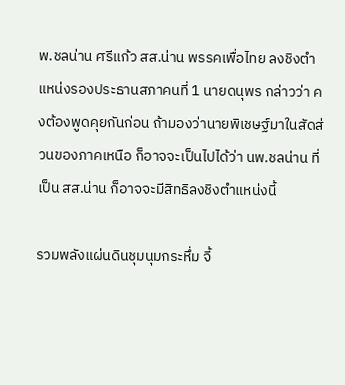พ.ชลน่าน ศรีแก้ว สส.น่าน พรรคเพื่อไทย ลงชิงตำแหน่งรองประธานสภาคนที่ 1 นายดนุพร กล่าวว่า คงต้องพูดคุยกันก่อน ถ้ามองว่านายพิเชษฐ์มาในสัดส่วนของภาคเหนือ ก็อาจจะเป็นไปได้ว่า นพ.ชลน่าน ที่เป็น สส.น่าน ก็อาจจะมีสิทธิลงชิงตำแหน่งนี้

รวมพลังแผ่นดินชุมนุมกระหึ่ม จี้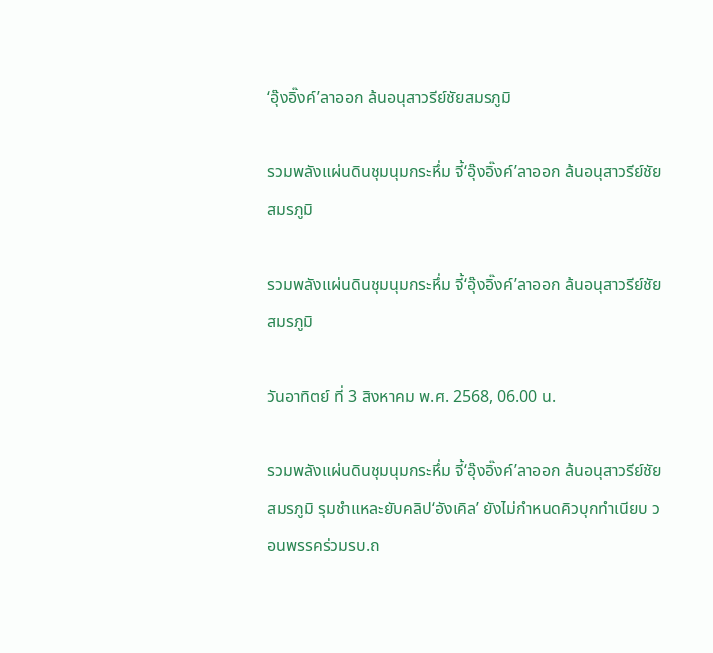‘อุ๊งอิ๊งค์’ลาออก ล้นอนุสาวรีย์ชัยสมรภูมิ

รวมพลังแผ่นดินชุมนุมกระหึ่ม จี้‘อุ๊งอิ๊งค์’ลาออก ล้นอนุสาวรีย์ชัยสมรภูมิ

รวมพลังแผ่นดินชุมนุมกระหึ่ม จี้‘อุ๊งอิ๊งค์’ลาออก ล้นอนุสาวรีย์ชัยสมรภูมิ

วันอาทิตย์ ที่ 3 สิงหาคม พ.ศ. 2568, 06.00 น.

รวมพลังแผ่นดินชุมนุมกระหึ่ม จี้‘อุ๊งอิ๊งค์’ลาออก ล้นอนุสาวรีย์ชัยสมรภูมิ รุมชำแหละยับคลิป‘อังเคิล’ ยังไม่กำหนดคิวบุกทำเนียบ วอนพรรคร่วมรบ.ถ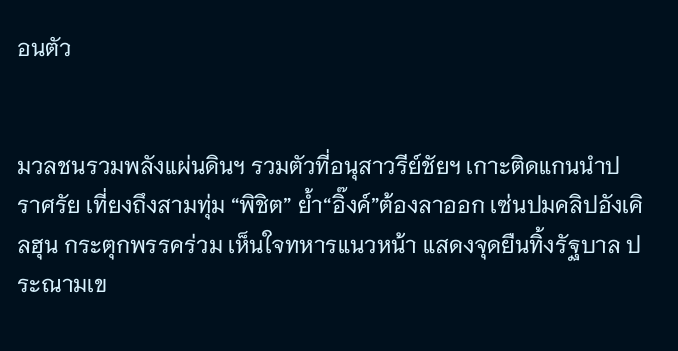อนตัว


มวลชนรวมพลังแผ่นดินฯ รวมตัวที่อนุสาวรีย์ชัยฯ เกาะติดแกนนำปราศรัย เที่ยงถึงสามทุ่ม “พิชิต” ย้ำ“อิ๊งค์”ต้องลาออก เซ่นปมคลิปอังเคิลฮุน กระตุกพรรคร่วม เห็นใจทหารแนวหน้า แสดงจุดยืนทิ้งรัฐบาล ประณามเข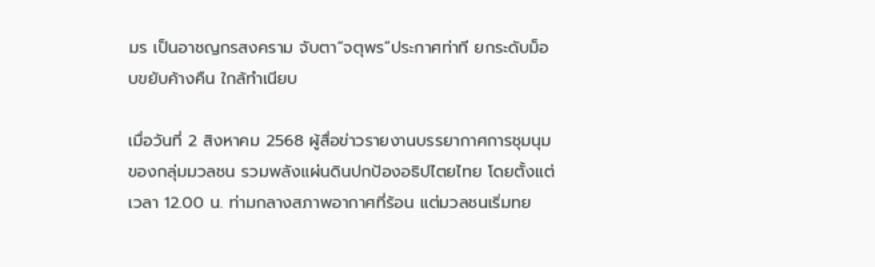มร เป็นอาชญกรสงคราม จับตา“จตุพร”ประกาศท่าที ยกระดับม็อบขยับค้างคืน ใกล้ทำเนียบ

เมื่อวันที่ 2 สิงหาคม 2568 ผู้สื่อข่าวรายงานบรรยากาศการชุมนุมของกลุ่มมวลชน รวมพลังแผ่นดินปกป้องอธิปไตยไทย โดยตั้งแต่เวลา 12.00 น. ท่ามกลางสภาพอากาศที่ร้อน แต่มวลชนเริ่มทย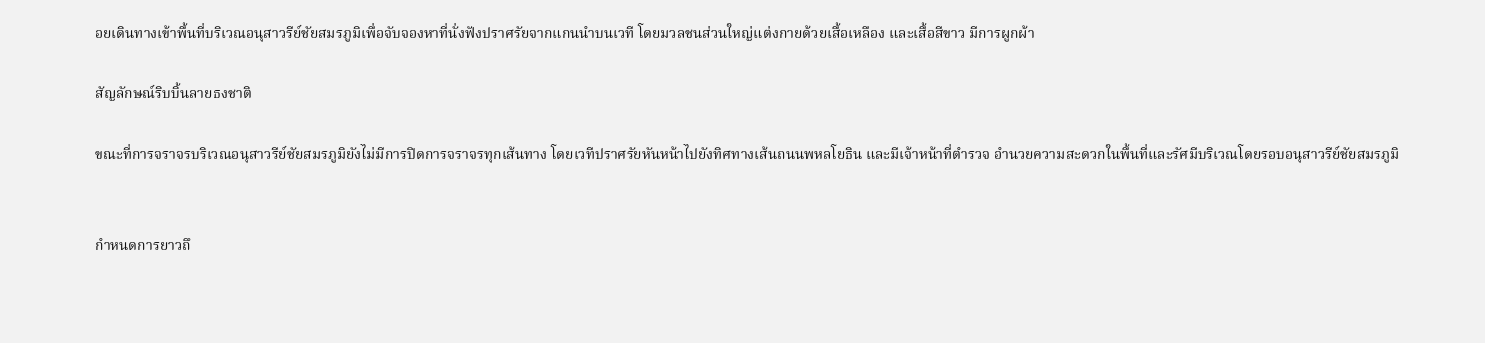อยเดินทางเข้าพื้นที่บริเวณอนุสาวรีย์ชัยสมรภูมิเพื่อจับจองหาที่นั่งฟังปราศรัยจากแกนนำบนเวที โดยมวลชนส่วนใหญ่แต่งกายด้วยเสื้อเหลือง และเสื้อสีขาว มีการผูกผ้า

สัญลักษณ์ริบบิ้นลายธงชาติ

ขณะที่การจราจรบริเวณอนุสาวรีย์ชัยสมรภูมิยังไม่มีการปิดการจราจรทุกเส้นทาง โดยเวทีปราศรัยหันหน้าไปยังทิศทางเส้นถนนพหลโยธิน และมีเจ้าหน้าที่ตำรวจ อำนวยความสะดวกในพื้นที่และรัศมีบริเวณโดยรอบอนุสาวรีย์ชัยสมรภูมิ


กำหนดการยาวถึ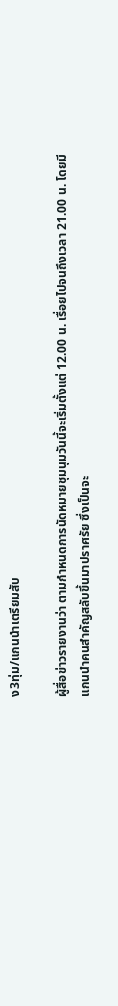ง3ทุ่ม/แกนนำเตรียมสับ

ผู้สื่อข่าวรายงานว่า ตามกำหนดการนัดหมายชุมนุมวันนี้จะเริ่มตั้งแต่ 12.00 น. เรื่อยไปจนถึงเวลา 21.00 น. โดยมีแกนนำคนสำคัญสลับขึ้นมาปราศรัย ซึ่งเป็นจะ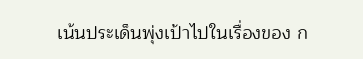เน้นประเด็นพุ่งเป้าไปในเรื่องของ ก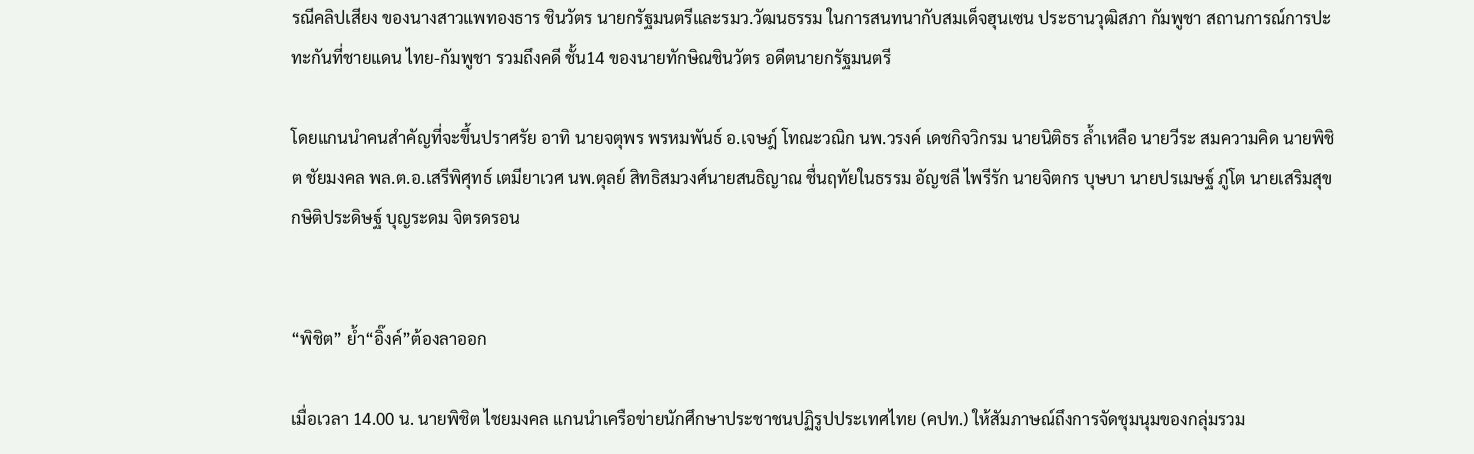รณีคลิปเสียง ของนางสาวแพทองธาร ชินวัตร นายกรัฐมนตรีและรมว.วัฒนธรรม ในการสนทนากับสมเด็จฮุนเซน ประธานวุฒิสภา กัมพูชา สถานการณ์การปะทะกันที่ชายแดน ไทย-กัมพูชา รวมถึงคดี ชั้น14 ของนายทักษิณชินวัตร อดีตนายกรัฐมนตรี

โดยแกนนำคนสำคัญที่จะขึ้นปราศรัย อาทิ นายจตุพร พรหมพันธ์ อ.เจษฎ์ โทณะวณิก นพ.วรงค์ เดชกิจวิกรม นายนิติธร ล้ำเหลือ นายวีระ สมความคิด นายพิชิต ชัยมงคล พล.ต.อ.เสรีพิศุทธ์ เตมียาเวศ นพ.ตุลย์ สิทธิสมวงศ์นายสนธิญาณ ชื่นฤทัยในธรรม อัญชลี ไพรีรัก นายจิตกร บุษบา นายปรเมษฐ์ ภู่โต นายเสริมสุข กษิติประดิษฐ์ บุญระดม จิตรดรอน


“พิชิต” ย้ำ“อิ๊งค์”ต้องลาออก

เมื่อเวลา 14.00 น. นายพิชิต ไชยมงคล แกนนำเครือข่ายนักศึกษาประชาชนปฏิรูปประเทศไทย (คปท.) ให้สัมภาษณ์ถึงการจัดชุมนุมของกลุ่มรวม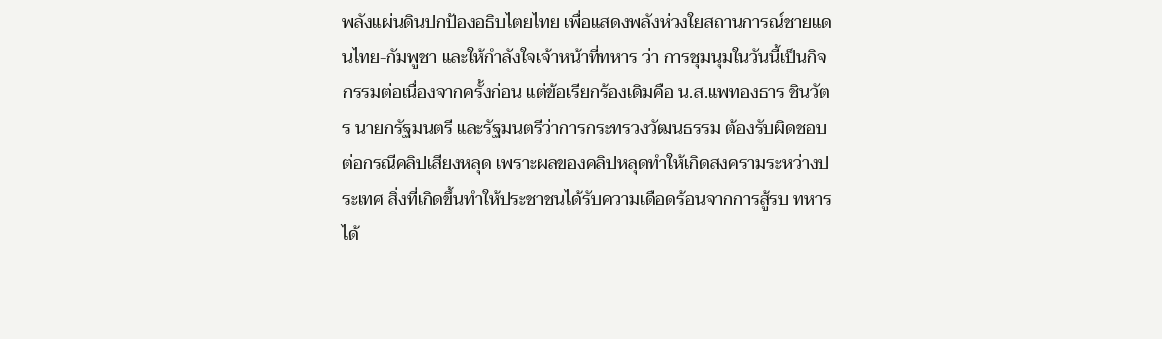พลังแผ่นดินปกป้องอธิบไตยไทย เพื่อแสดงพลังห่วงใยสถานการณ์ชายแดนไทย-กัมพูชา และให้กำลังใจเจ้าหน้าที่ทหาร ว่า การชุมนุมในวันนี้เป็นกิจกรรมต่อเนื่องจากครั้งก่อน แต่ข้อเรียกร้องเดิมคือ น.ส.แพทองธาร ชินวัตร นายกรัฐมนตรี และรัฐมนตรีว่าการกระทรวงวัฒนธรรม ต้องรับผิดชอบต่อกรณีคลิปเสียงหลุด เพราะผลของคลิปหลุดทำให้เกิดสงครามระหว่างประเทศ สิ่งที่เกิดขึ้นทำให้ประชาชนได้รับความเดือดร้อนจากการสู้รบ ทหารได้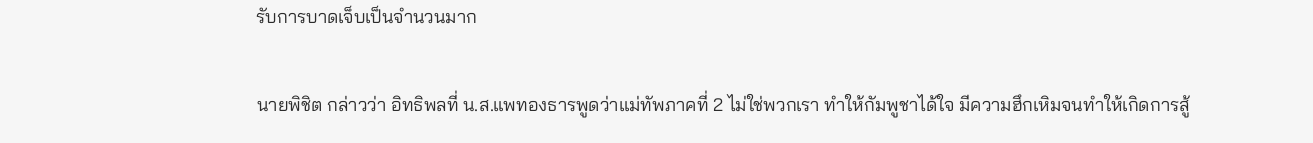รับการบาดเจ็บเป็นจำนวนมาก

นายพิชิต กล่าวว่า อิทธิพลที่ น.ส.แพทองธารพูดว่าแม่ทัพภาคที่ 2 ไม่ใช่พวกเรา ทำให้กัมพูชาได้ใจ มีความฮึกเหิมจนทำให้เกิดการสู้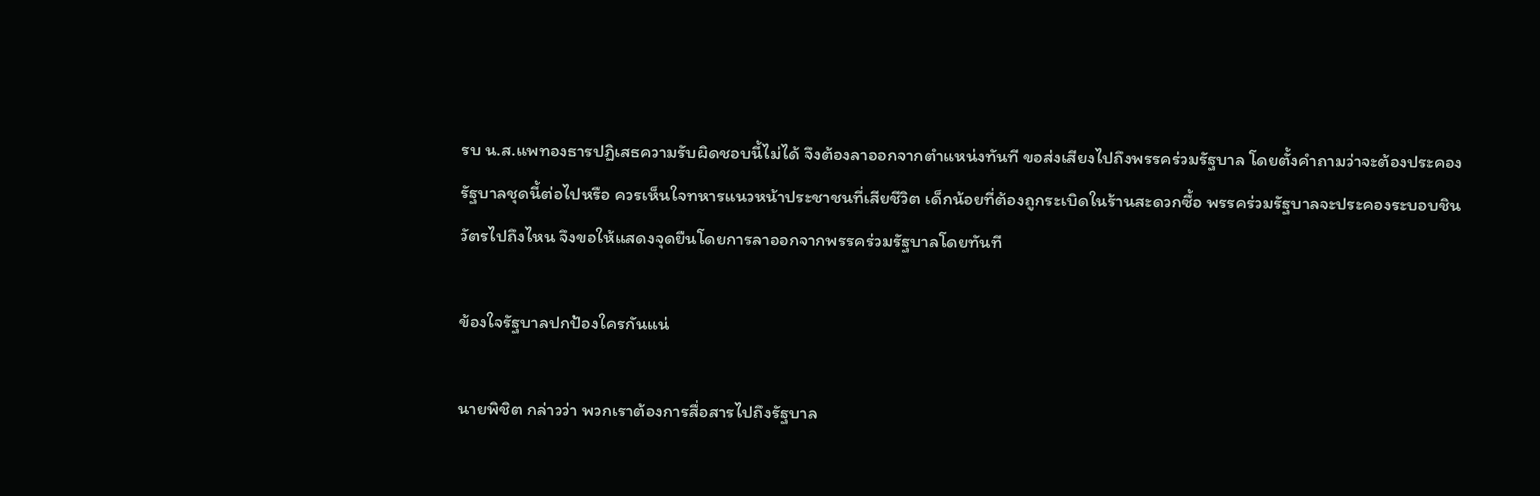รบ น.ส.แพทองธารปฏิเสธความรับผิดชอบนี้ไม่ได้ จึงต้องลาออกจากตำแหน่งทันที ขอส่งเสียงไปถึงพรรคร่วมรัฐบาล โดยตั้งคำถามว่าจะต้องประคองรัฐบาลชุดนี้ต่อไปหรือ ควรเห็นใจทหารแนวหน้าประชาชนที่เสียชีวิต เด็กน้อยที่ต้องถูกระเบิดในร้านสะดวกซื้อ พรรคร่วมรัฐบาลจะประคองระบอบชินวัตรไปถึงไหน จึงขอให้แสดงจุดยืนโดยการลาออกจากพรรคร่วมรัฐบาลโดยทันที

ข้องใจรัฐบาลปกป้องใครกันแน่

นายพิชิต กล่าวว่า พวกเราต้องการสื่อสารไปถึงรัฐบาล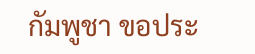กัมพูชา ขอประ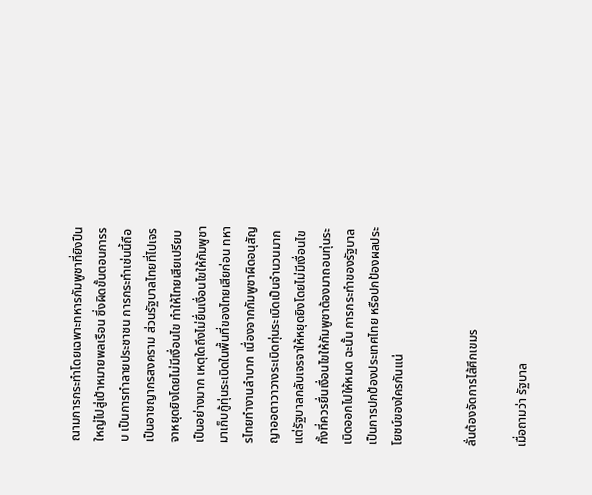ณามการกระทำโดยเฉพาะทหารกัมพูชาที่ยิงปืนใหญ่ไปสู่เป้าหมายพลเรือน ซึ่งผิดขั้นตอนการรบ เป็นการทำลายประชาชน การกระทำเช่นนี้ถือเป็นอาชญากรสงคราม ส่วนรัฐบาลไทยที่ไปเจรจาหยุดยิงโดยไม่มีเงื่อนไข ทำให้ไทยเสียเปรียบเป็นอย่างมาก เหตุใดถึงไม่ยื่นเงื่อนไขให้กัมพูชามาเก็บกู้ทุ่นระเบิดในพื้นที่ของไทยเสียก่อน ทหารไทยทำงานลำบาก เนื่องจากกัมพูชาผิดอนุสัญญาออตาวาวางระเบิดทุ่นระเบิดเป็นจำนวนมาก แต่รัฐบาลกลับเจรจาให้หยุดยิงโดยไม่มีเงื่อนไข ทั้งที่ควรยื่นเงื่อนไขให้กัมพูชาต้องมาถอนทุ่นระเบิดออกไปให้หมด ฉะนั้น การกระทำของรัฐบาลเป็นการปกป้องประเทศไทย หรือปกป้องผลประโยชน์ของใครกันแน่


ลั่นต้องจัดการไส้ศึกเขมร

เมื่อถามว่า รัฐบาล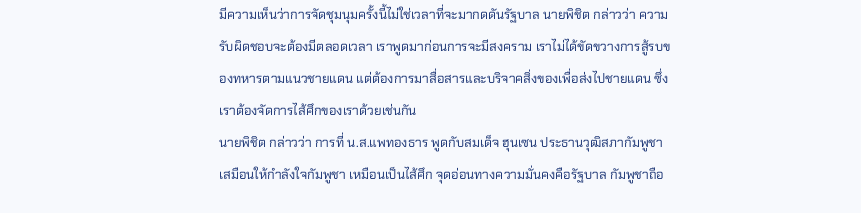มีความเห็นว่าการจัดชุมนุมครั้งนี้ไม่ใช่เวลาที่จะมากดดันรัฐบาล นายพิชิต กล่าวว่า ความรับผิดชอบจะต้องมีตลอดเวลา เราพูดมาก่อนการจะมีสงคราม เราไม่ได้ขัดขวางการสู้รบของทหารตามแนวชายแดน แต่ต้องการมาสื่อสารและบริจาคสิ่งของเพื่อส่งไปชายแดน ซึ่งเราต้องจัดการไส้ศึกของเราด้วยเช่นกัน
นายพิชิต กล่าวว่า การที่ น.ส.แพทองธาร พูดกับสมเด็จ ฮุนเซน ประธานวุฒิสภากัมพูชา เสมือนให้กำลังใจกัมพูชา เหมือนเป็นไส้ศึก จุดอ่อนทางความมั่นคงคือรัฐบาล กัมพูชาถือ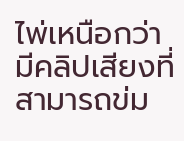ไพ่เหนือกว่า มีคลิปเสียงที่สามารถข่ม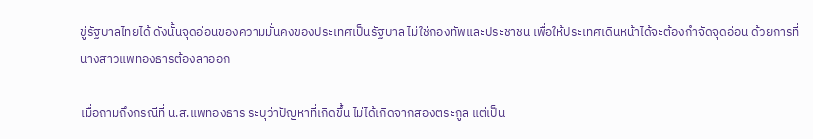ขู่รัฐบาลไทยได้ ดังนั้นจุดอ่อนของความมั่นคงของประเทศเป็นรัฐบาล ไม่ใช่กองทัพและประชาชน เพื่อให้ประเทศเดินหน้าได้จะต้องกำจัดจุดอ่อน ด้วยการที่นางสาวแพทองธารต้องลาออก

เมื่อถามถึงกรณีที่ น.ส.แพทองธาร ระบุว่าปัญหาที่เกิดขึ้น ไม่ได้เกิดจากสองตระกูล แต่เป็น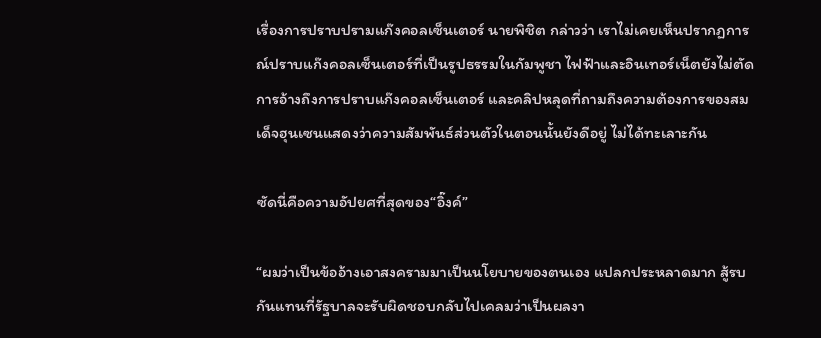เรื่องการปราบปรามแก๊งคอลเซ็นเตอร์ นายพิชิต กล่าวว่า เราไม่เคยเห็นปรากฏการณ์ปราบแก๊งคอลเซ็นเตอร์ที่เป็นรูปธรรมในกัมพูชา ไฟฟ้าและอินเทอร์เน็ตยังไม่ตัด การอ้างถึงการปราบแก๊งคอลเซ็นเตอร์ และคลิปหลุดที่ถามถึงความต้องการของสมเด็จฮุนเซนแสดงว่าความสัมพันธ์ส่วนตัวในตอนนั้นยังดีอยู่ ไม่ได้ทะเลาะกัน

ซัดนี่คือความอัปยศที่สุดของ“อิ๊งค์”

“ผมว่าเป็นข้ออ้างเอาสงครามมาเป็นนโยบายของตนเอง แปลกประหลาดมาก สู้รบกันแทนที่รัฐบาลจะรับผิดชอบกลับไปเคลมว่าเป็นผลงา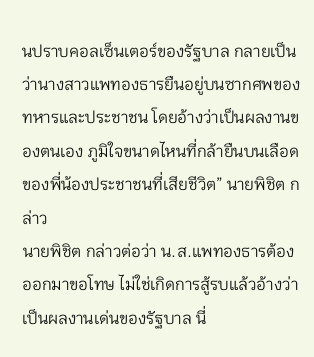นปราบคอลเซ็นเตอร์ของรัฐบาล กลายเป็นว่านางสาวแพทองธารยืนอยู่บนซากศพของทหารและประชาชน โดยอ้างว่าเป็นผลงานของตนเอง ภูมิใจขนาดไหนที่กล้ายืนบนเลือดของพี่น้องประชาชนที่เสียชีวิต” นายพิชิต กล่าว
นายพิชิต กล่าวต่อว่า น.ส.แพทองธารต้องออกมาขอโทษ ไม่ใช่เกิดการสู้รบแล้วอ้างว่าเป็นผลงานเด่นของรัฐบาล นี่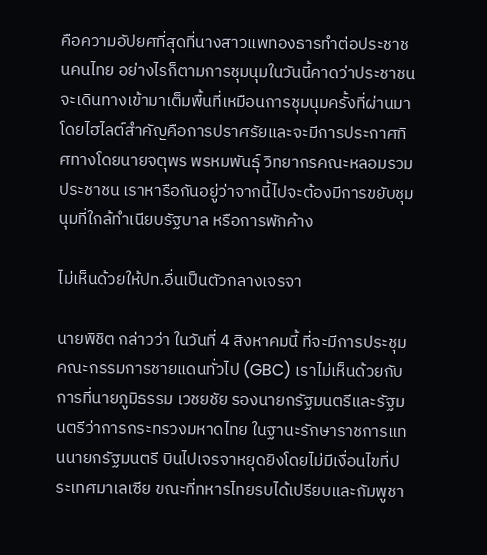คือความอัปยศที่สุดที่นางสาวแพทองธารทำต่อประชาชนคนไทย อย่างไรก็ตามการชุมนุมในวันนี้คาดว่าประชาชนจะเดินทางเข้ามาเต็มพื้นที่เหมือนการชุมนุมครั้งที่ผ่านมา โดยไฮไลต์สำคัญคือการปราศรัยและจะมีการประกาศทิศทางโดยนายจตุพร พรหมพันธ์ุ วิทยากรคณะหลอมรวมประชาชน เราหารือกันอยู่ว่าจากนี้ไปจะต้องมีการขยับชุมนุมที่ใกล้ทำเนียบรัฐบาล หรือการพักค้าง

ไม่เห็นด้วยให้ปท.อื่นเป็นตัวกลางเจรจา

นายพิชิต กล่าวว่า ในวันที่ 4 สิงหาคมนี้ ที่จะมีการประชุมคณะกรรมการชายแดนทั่วไป (GBC) เราไม่เห็นด้วยกับการที่นายภูมิธรรม เวชยชัย รองนายกรัฐมนตรีและรัฐมนตรีว่าการกระทรวงมหาดไทย ในฐานะรักษาราชการแทนนายกรัฐมนตรี บินไปเจรจาหยุดยิงโดยไม่มีเงื่อนไขที่ประเทศมาเลเซีย ขณะที่ทหารไทยรบได้เปรียบและกัมพูชา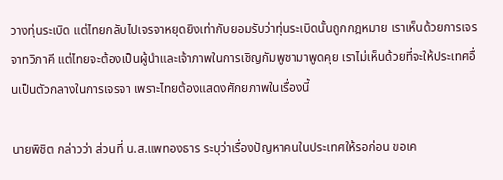วางทุ่นระเบิด แต่ไทยกลับไปเจรจาหยุดยิงเท่ากับยอมรับว่าทุ่นระเบิดนั้นถูกกฎหมาย เราเห็นด้วยการเจรจาทวิภาคี แต่ไทยจะต้องเป็นผู้นำและเจ้าภาพในการเชิญกัมพูชามาพูดคุย เราไม่เห็นด้วยที่จะให้ประเทศอื่นเป็นตัวกลางในการเจรจา เพราะไทยต้องแสดงศักยภาพในเรื่องนี้

นายพิชิต กล่าวว่า ส่วนที่ น.ส.แพทองธาร ระบุว่าเรื่องปัญหาคนในประเทศให้รอก่อน ขอเค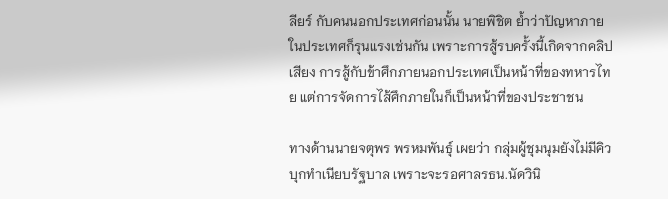ลียร์ กับคนนอกประเทศก่อนนั้น นายพิชิต ย้ำว่าปัญหาภายในประเทศก็รุนแรงเช่นกัน เพราะการสู้รบครั้งนี้เกิดจากคลิปเสียง การสู้กับข้าศึกภายนอกประเทศเป็นหน้าที่ของทหารไทย แต่การจัดการไส้ศึกภายในก็เป็นหน้าที่ของประชาชน

ทางด้านนายจตุพร พรหมพันธุ์ เผยว่า กลุ่มผู้ชุมนุมยังไม่มีคิวบุกทำเนียบรัฐบาล เพราะจะรอศาลรธน.นัดวินิ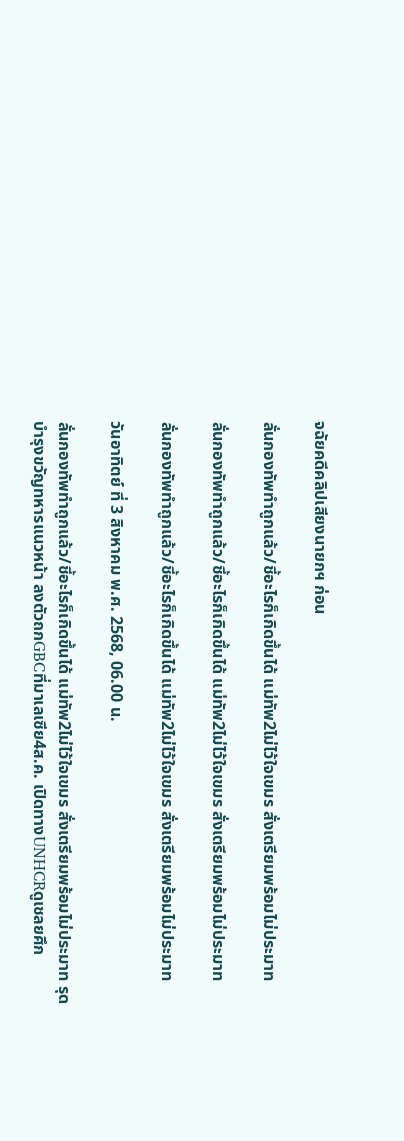จฉัยคดีคลิปเสียงนายกฯ ก่อน

ลั่นกองทัพทำถูกแล้ว/ชี้อะไรก็เกิดขึ้นได้ แม่ทัพ2ไม่ไว้ใจเขมร สั่งเตรียมพร้อมไม่ประมาท

ลั่นกองทัพทำถูกแล้ว/ชี้อะไรก็เกิดขึ้นได้ แม่ทัพ2ไม่ไว้ใจเขมร สั่งเตรียมพร้อมไม่ประมาท

ลั่นกองทัพทำถูกแล้ว/ชี้อะไรก็เกิดขึ้นได้ แม่ทัพ2ไม่ไว้ใจเขมร สั่งเตรียมพร้อมไม่ประมาท

วันอาทิตย์ ที่ 3 สิงหาคม พ.ศ. 2568, 06.00 น.

ลั่นกองทัพทำถูกแล้ว/ชี้อะไรก็เกิดขึ้นได้ แม่ทัพ2ไม่ไว้ใจเขมร สั่งเตรียมพร้อมไม่ประมาท รุดบำรุงขวัญทหารแนวหน้า ลงตัวถกGBCที่มาเลเซีย4ส.ค. เปิดทางUNHCRดูเชลยศึก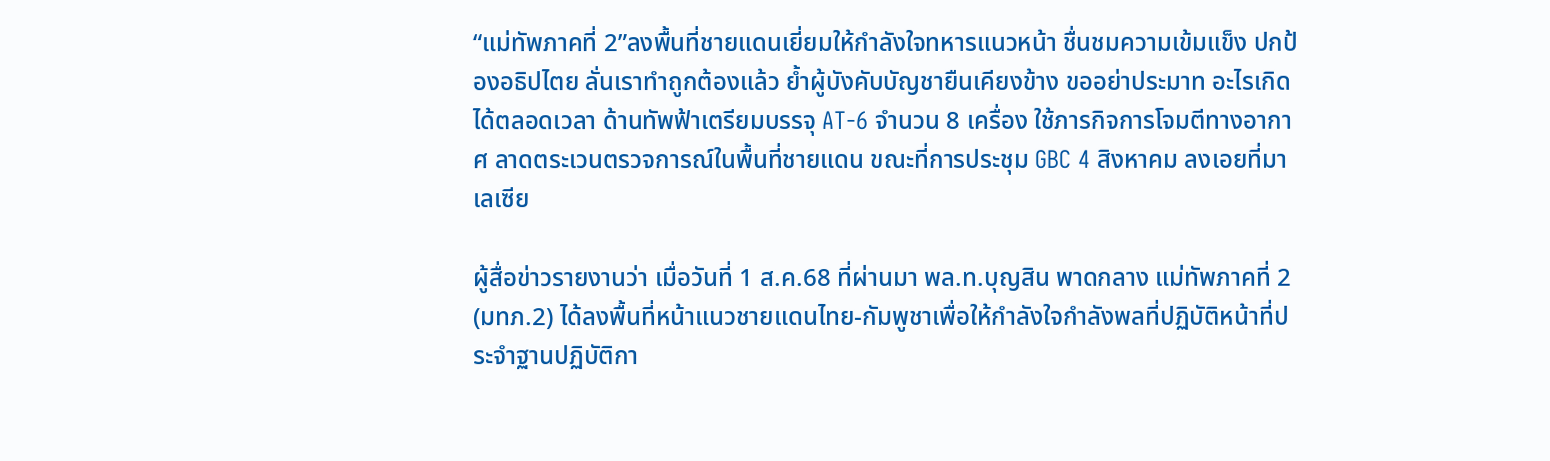“แม่ทัพภาคที่ 2”ลงพื้นที่ชายแดนเยี่ยมให้กำลังใจทหารแนวหน้า ชื่นชมความเข้มแข็ง ปกป้องอธิปไตย ลั่นเราทำถูกต้องแล้ว ย้ำผู้บังคับบัญชายืนเคียงข้าง ขออย่าประมาท อะไรเกิดได้ตลอดเวลา ด้านทัพฟ้าเตรียมบรรจุ AT-6 จำนวน 8 เครื่อง ใช้ภารกิจการโจมตีทางอากาศ ลาดตระเวนตรวจการณ์ในพื้นที่ชายแดน ขณะที่การประชุม GBC 4 สิงหาคม ลงเอยที่มาเลเซีย

ผู้สื่อข่าวรายงานว่า เมื่อวันที่ 1 ส.ค.68 ที่ผ่านมา พล.ท.บุญสิน พาดกลาง แม่ทัพภาคที่ 2 (มทภ.2) ได้ลงพื้นที่หน้าแนวชายแดนไทย-กัมพูชาเพื่อให้กำลังใจกำลังพลที่ปฏิบัติหน้าที่ประจำฐานปฏิบัติกา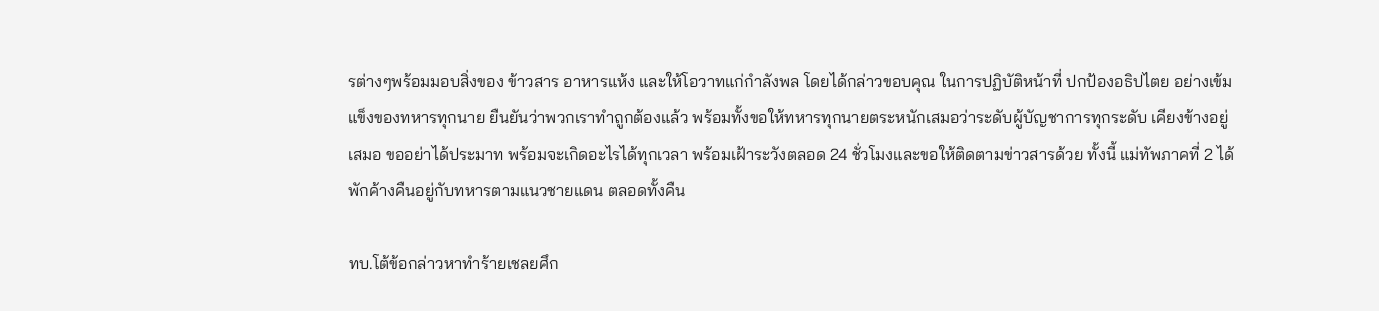รต่างๆพร้อมมอบสิ่งของ ข้าวสาร อาหารแห้ง และให้โอวาทแก่กำลังพล โดยได้กล่าวขอบคุณ ในการปฏิบัติหน้าที่ ปกป้องอธิปไตย อย่างเข้มแข็งของทหารทุกนาย ยืนยันว่าพวกเราทำถูกต้องแล้ว พร้อมทั้งขอให้ทหารทุกนายตระหนักเสมอว่าระดับผู้บัญชาการทุกระดับ เคียงข้างอยู่เสมอ ขออย่าได้ประมาท พร้อมจะเกิดอะไรได้ทุกเวลา พร้อมเฝ้าระวังตลอด 24 ชั่วโมงและขอให้ติดตามข่าวสารด้วย ทั้งนี้ แม่ทัพภาคที่ 2 ได้พักค้างคืนอยู่กับทหารตามแนวชายแดน ตลอดทั้งคืน

ทบ.โต้ข้อกล่าวหาทำร้ายเชลยศึก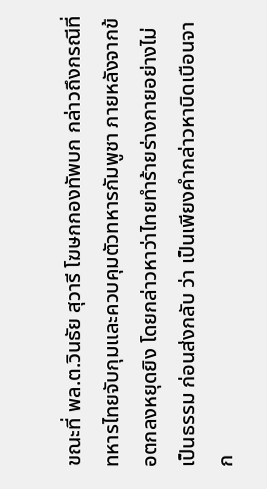ขณะที่ พล.ต.วินธัย สุวารี โฆษกกองทัพบก กล่าวถึงกรณีที่ทหารไทยจับกุมและควบคุมตัวทหารกัมพูชา ภายหลังจากข้อตกลงหยุดยิง โดยกล่าวหาว่าไทยทำร้ายร่างกายอย่างไม่เป็นธรรม ก่อนส่งกลับ ว่า เป็นเพียงคำกล่าวหาบิดเบือนจาก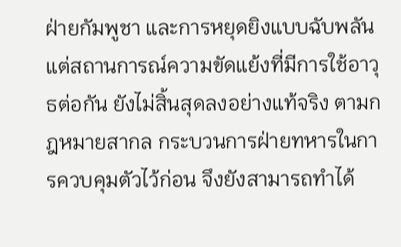ฝ่ายกัมพูชา และการหยุดยิงแบบฉับพลัน แต่สถานการณ์ความขัดแย้งที่มีการใช้อาวุธต่อกัน ยังไม่สิ้นสุดลงอย่างแท้จริง ตามกฎหมายสากล กระบวนการฝ่ายทหารในการควบคุมตัวไว้ก่อน จึงยังสามารถทำได้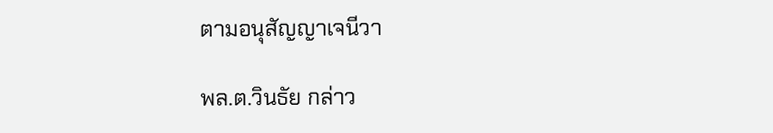ตามอนุสัญญาเจนีวา

พล.ต.วินธัย กล่าว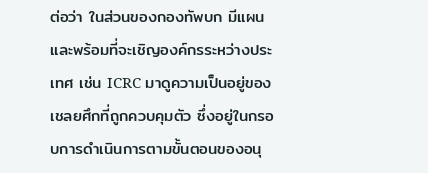ต่อว่า ในส่วนของกองทัพบก มีแผนและพร้อมที่จะเชิญองค์กรระหว่างประเทศ เช่น ICRC มาดูความเป็นอยู่ของเชลยศึกที่ถูกควบคุมตัว ซึ่งอยู่ในกรอบการดำเนินการตามขั้นตอนของอนุ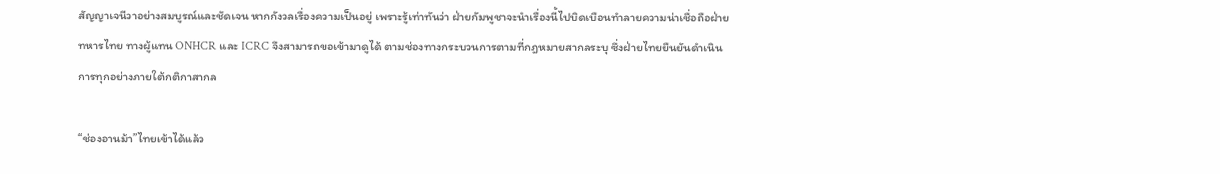สัญญาเจนีวาอย่างสมบูรณ์และชัดเจน หากกังวลเรื่องความเป็นอยู่ เพราะรู้เท่าทันว่า ฝ่ายกัมพูชาจะนำเรื่องนี้ไปบิดเบือนทำลายความน่าเชื่อถือฝ่ายทหารไทย ทางผู้แทน ONHCR และ ICRC จึงสามารถขอเข้ามาดูได้ ตามช่องทางกระบวนการตามที่กฎหมายสากลระบุ ซึ่งฝ่ายไทยยืนยันดำเนินการทุกอย่างภายใต้กติกาสากล

“ช่องอานม้า”ไทยเข้าได้แล้ว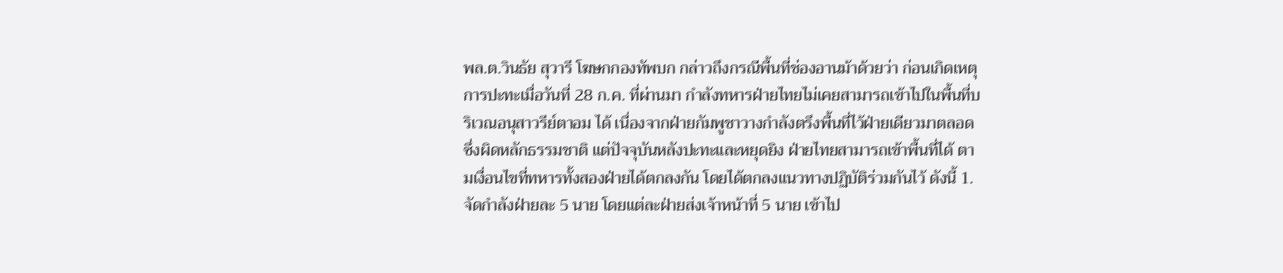พล.ต.วินธัย สุวารี โฆษกกองทัพบก กล่าวถึงกรณีพื้นที่ช่องอานม้าด้วยว่า ก่อนเกิดเหตุการปะทะเมื่อวันที่ 28 ก.ค. ที่ผ่านมา กำลังทหารฝ่ายไทยไม่เคยสามารถเข้าไปในพื้นที่บริเวณอนุสาวรีย์ตาอม ได้ เนื่องจากฝ่ายกัมพูชาวางกำลังตรึงพื้นที่ไว้ฝ่ายเดียวมาตลอด ซึ่งผิดหลักธรรมชาติ แต่ปัจจุบันหลังปะทะและหยุดยิง ฝ่ายไทยสามารถเข้าพื้นที่ได้ ตามเงื่อนไขที่ทหารทั้งสองฝ่ายได้ตกลงกัน โดยได้ตกลงแนวทางปฏิบัติร่วมกันไว้ ดังนี้ 1.จัดกำลังฝ่ายละ 5 นาย โดยแต่ละฝ่ายส่งเจ้าหน้าที่ 5 นาย เข้าไป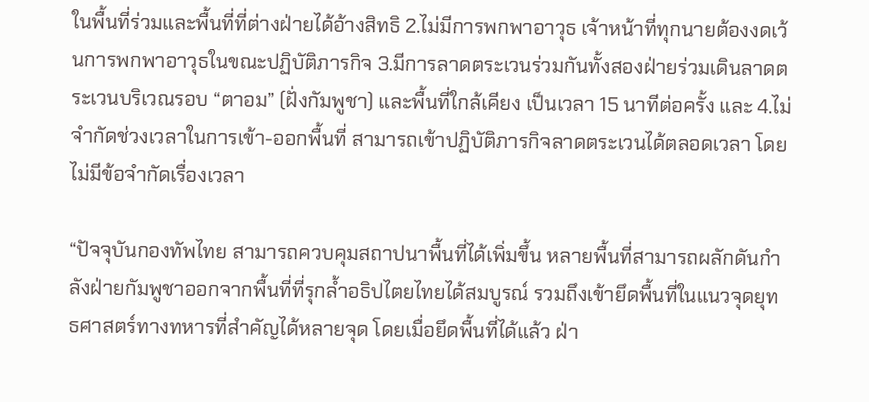ในพื้นที่ร่วมและพื้นที่ที่ต่างฝ่ายได้อ้างสิทธิ 2.ไม่มีการพกพาอาวุธ เจ้าหน้าที่ทุกนายต้องงดเว้นการพกพาอาวุธในขณะปฏิบัติภารกิจ 3.มีการลาดตระเวนร่วมกันทั้งสองฝ่ายร่วมเดินลาดตระเวนบริเวณรอบ “ตาอม” (ฝั่งกัมพูชา) และพื้นที่ใกล้เคียง เป็นเวลา 15 นาทีต่อครั้ง และ 4.ไม่จำกัดช่วงเวลาในการเข้า-ออกพื้นที่ สามารถเข้าปฏิบัติภารกิจลาดตระเวนได้ตลอดเวลา โดยไม่มีข้อจำกัดเรื่องเวลา

“ปัจจุบันกองทัพไทย สามารถควบคุมสถาปนาพื้นที่ได้เพิ่มขึ้น หลายพื้นที่สามารถผลักดันกำลังฝ่ายกัมพูชาออกจากพื้นที่ที่รุกล้ำอธิปไตยไทยได้สมบูรณ์ รวมถึงเข้ายึดพื้นที่ในแนวจุดยุทธศาสตร์ทางทหารที่สำคัญได้หลายจุด โดยเมื่อยึดพื้นที่ได้แล้ว ฝ่า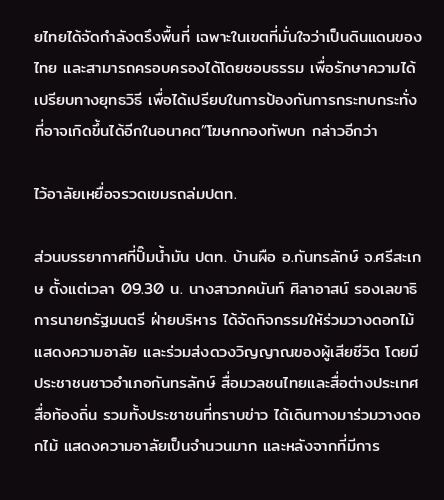ยไทยได้จัดกำลังตรึงพื้นที่ เฉพาะในเขตที่มั่นใจว่าเป็นดินแดนของไทย และสามารถครอบครองได้โดยชอบธรรม เพื่อรักษาความได้เปรียบทางยุทธวิธี เพื่อได้เปรียบในการป้องกันการกระทบกระทั่งที่อาจเกิดขึ้นได้อีกในอนาคต”โฆษกกองทัพบก กล่าวอีกว่า

ไว้อาลัยเหยื่อจรวดเขมรถล่มปตท.

ส่วนบรรยากาศที่ปั๊มน้ำมัน ปตท. บ้านผือ อ.กันทรลักษ์ จ.ศรีสะเกษ ตั้งแต่เวลา 09.30 น. นางสาวภคนันท์ ศิลาอาสน์ รองเลขาธิการนายกรัฐมนตรี ฝ่ายบริหาร ได้จัดกิจกรรมให้ร่วมวางดอกไม้แสดงความอาลัย และร่วมส่งดวงวิญญาณของผู้เสียชีวิต โดยมีประชาชนชาวอำเภอกันทรลักษ์ สื่อมวลชนไทยและสื่อต่างประเทศ สื่อท้องถิ่น รวมทั้งประชาชนที่ทราบข่าว ได้เดินทางมาร่วมวางดอกไม้ แสดงความอาลัยเป็นจำนวนมาก และหลังจากที่มีการ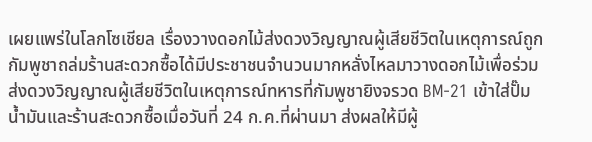เผยแพร่ในโลกโซเชียล เรื่องวางดอกไม้ส่งดวงวิญญาณผู้เสียชีวิตในเหตุการณ์ถูกกัมพูชาถล่มร้านสะดวกซื้อได้มีประชาชนจำนวนมากหลั่งไหลมาวางดอกไม้เพื่อร่วมส่งดวงวิญญาณผู้เสียชีวิตในเหตุการณ์ทหารที่กัมพูชายิงจรวด BM-21 เข้าใส่ปั๊มน้ำมันและร้านสะดวกซื้อเมื่อวันที่ 24 ก.ค.ที่ผ่านมา ส่งผลให้มีผู้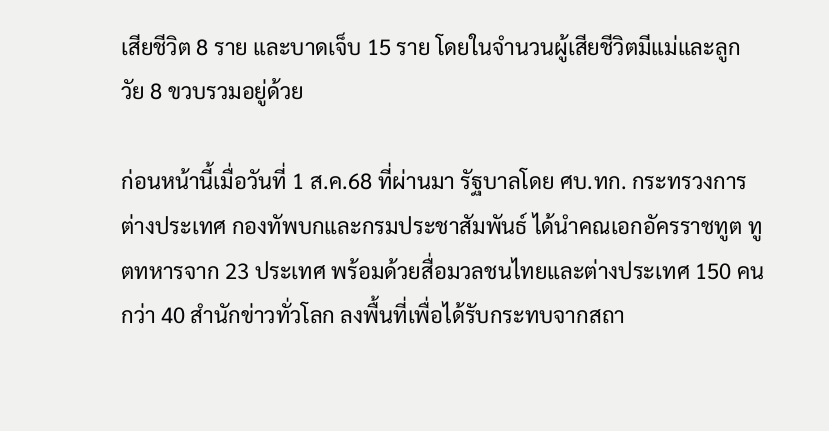เสียชีวิต 8 ราย และบาดเจ็บ 15 ราย โดยในจำนวนผู้เสียชีวิตมีแม่และลูกวัย 8 ขวบรวมอยู่ด้วย

ก่อนหน้านี้เมื่อวันที่ 1 ส.ค.68 ที่ผ่านมา รัฐบาลโดย ศบ.ทก. กระทรวงการต่างประเทศ กองทัพบกและกรมประชาสัมพันธ์ ได้นำคณเอกอัครราชทูต ทูตทหารจาก 23 ประเทศ พร้อมด้วยสื่อมวลชนไทยและต่างประเทศ 150 คน กว่า 40 สำนักข่าวทั่วโลก ลงพื้นที่เพื่อได้รับกระทบจากสถา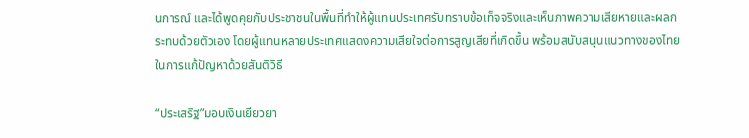นการณ์ และได้พูดคุยกับประชาชนในพื้นที่ทำให้ผู้แทนประเทศรับทราบข้อเท็จจริงและเห็นภาพความเสียหายและผลกระทบด้วยตัวเอง โดยผู้แทนหลายประเทศแสดงความเสียใจต่อการสูญเสียที่เกิดขึ้น พร้อมสนับสนุนแนวทางของไทยในการแก้ปัญหาด้วยสันติวิธี

“ประเสริฐ”มอบเงินเยียวยา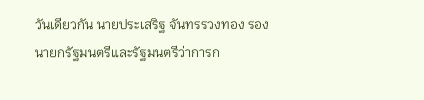วันเดียวกัน นายประเสริฐ จันทรรวงทอง รองนายกรัฐมนตรีและรัฐมนตรีว่าการก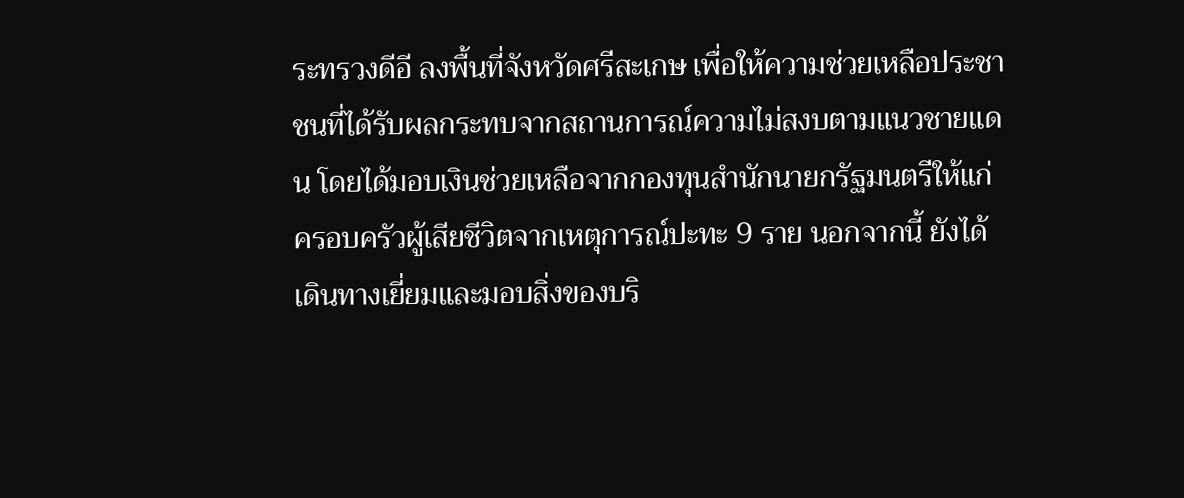ระทรวงดีอี ลงพื้นที่จังหวัดศรีสะเกษ เพื่อให้ความช่วยเหลือประชาชนที่ได้รับผลกระทบจากสถานการณ์ความไม่สงบตามแนวชายแดน โดยได้มอบเงินช่วยเหลือจากกองทุนสำนักนายกรัฐมนตรีให้แก่ครอบครัวผู้เสียชีวิตจากเหตุการณ์ปะทะ 9 ราย นอกจากนี้ ยังได้เดินทางเยี่ยมและมอบสิ่งของบริ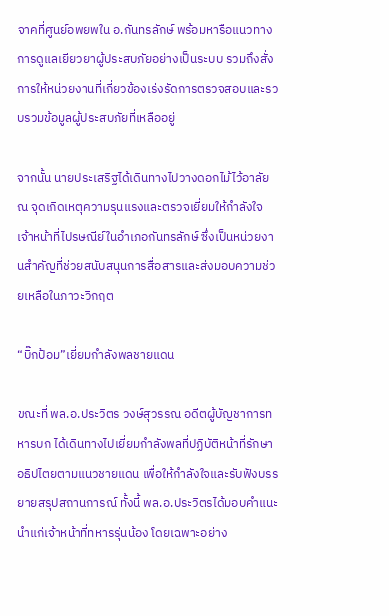จาคที่ศูนย์อพยพใน อ.กันทรลักษ์ พร้อมหารือแนวทางการดูแลเยียวยาผู้ประสบภัยอย่างเป็นระบบ รวมถึงสั่งการให้หน่วยงานที่เกี่ยวข้องเร่งรัดการตรวจสอบและรวบรวมข้อมูลผู้ประสบภัยที่เหลืออยู่

จากนั้น นายประเสริฐได้เดินทางไปวางดอกไม้ไว้อาลัย ณ จุดเกิดเหตุความรุนแรงและตรวจเยี่ยมให้กำลังใจเจ้าหน้าที่ไปรษณีย์ในอำเภอกันทรลักษ์ ซึ่งเป็นหน่วยงานสำคัญที่ช่วยสนับสนุนการสื่อสารและส่งมอบความช่วยเหลือในภาวะวิกฤต

“บิ๊กป้อม”เยี่ยมกำลังพลชายแดน

ขณะที่ พล.อ.ประวิตร วงษ์สุวรรณ อดีตผู้บัญชาการทหารบก ได้เดินทางไปเยี่ยมกำลังพลที่ปฏิบัติหน้าที่รักษาอธิปไตยตามแนวชายแดน เพื่อให้กำลังใจและรับฟังบรรยายสรุปสถานการณ์ ทั้งนี้ พล.อ.ประวิตรได้มอบคำแนะนำแก่เจ้าหน้าที่ทหารรุ่นน้อง โดยเฉพาะอย่าง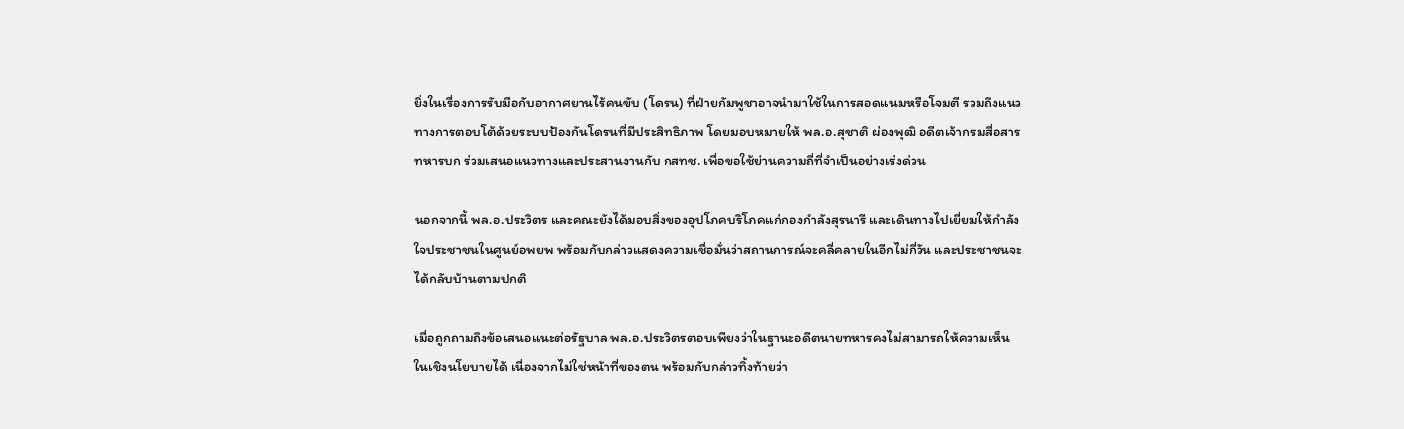ยิ่งในเรื่องการรับมือกับอากาศยานไร้คนขับ (โดรน) ที่ฝ่ายกัมพูชาอาจนำมาใช้ในการสอดแนมหรือโจมตี รวมถึงแนวทางการตอบโต้ด้วยระบบป้องกันโดรนที่มีประสิทธิภาพ โดยมอบหมายให้ พล.อ.สุชาติ ผ่องพุฒิ อดีตเจ้ากรมสื่อสารทหารบก ร่วมเสนอแนวทางและประสานงานกับ กสทช. เพื่อขอใช้ย่านความถี่ที่จำเป็นอย่างเร่งด่วน

นอกจากนี้ พล.อ.ประวิตร และคณะยังได้มอบสิ่งของอุปโภคบริโภคแก่กองกำลังสุรนารี และเดินทางไปเยี่ยมให้กำลังใจประชาชนในศูนย์อพยพ พร้อมกับกล่าวแสดงความเชื่อมั่นว่าสถานการณ์จะคลี่คลายในอีกไม่กี่วัน และประชาชนจะได้กลับบ้านตามปกติ

เมื่อถูกถามถึงข้อเสนอแนะต่อรัฐบาล พล.อ.ประวิตรตอบเพียงว่าในฐานะอดีตนายทหารคงไม่สามารถให้ความเห็นในเชิงนโยบายได้ เนื่องจากไม่ใช่หน้าที่ของตน พร้อมกับกล่าวทิ้งท้ายว่า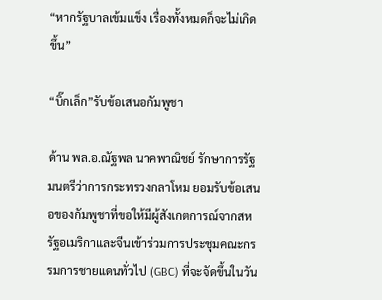“หากรัฐบาลเข้มแข็ง เรื่องทั้งหมดก็จะไม่เกิดขึ้น”

“บิ๊กเล็ก”รับข้อเสนอกัมพูชา

ด้าน พล.อ.ณัฐพล นาคพาณิชย์ รักษาการรัฐมนตรีว่าการกระทรวงกลาโหม ยอมรับข้อเสนอของกัมพูชาที่ขอให้มีผู้สังเกตการณ์จากสหรัฐอเมริกาและจีนเข้าร่วมการประชุมคณะกรรมการชายแดนทั่วไป (GBC) ที่จะจัดขึ้นในวัน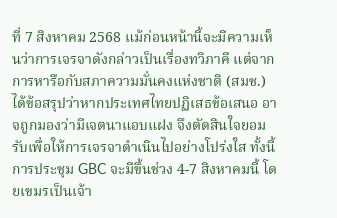ที่ 7 สิงหาคม 2568 แม้ก่อนหน้านี้จะมีความเห็นว่าการเจรจาดังกล่าวเป็นเรื่องทวิภาคี แต่จากการหารือกับสภาความมั่นคงแห่งชาติ (สมช.) ได้ข้อสรุปว่าหากประเทศไทยปฏิเสธข้อเสนอ อาจถูกมองว่ามีเจตนาแอบแฝง จึงตัดสินใจยอมรับเพื่อให้การเจรจาดำเนินไปอย่างโปร่งใส ทั้งนี้การประชุม GBC จะมีขึ้นช่วง 4-7 สิงหาคมนี้ โดยเขมรเป็นเจ้า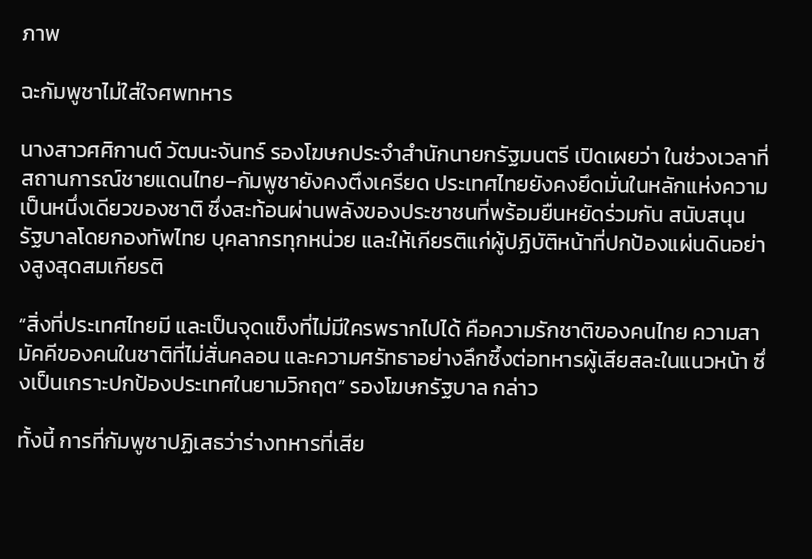ภาพ

ฉะกัมพูชาไม่ใส่ใจศพทหาร

นางสาวศศิกานต์ วัฒนะจันทร์ รองโฆษกประจำสำนักนายกรัฐมนตรี เปิดเผยว่า ในช่วงเวลาที่สถานการณ์ชายแดนไทย–กัมพูชายังคงตึงเครียด ประเทศไทยยังคงยึดมั่นในหลักแห่งความเป็นหนึ่งเดียวของชาติ ซึ่งสะท้อนผ่านพลังของประชาชนที่พร้อมยืนหยัดร่วมกัน สนับสนุน รัฐบาลโดยกองทัพไทย บุคลากรทุกหน่วย และให้เกียรติแก่ผู้ปฏิบัติหน้าที่ปกป้องแผ่นดินอย่างสูงสุดสมเกียรติ

“สิ่งที่ประเทศไทยมี และเป็นจุดแข็งที่ไม่มีใครพรากไปได้ คือความรักชาติของคนไทย ความสามัคคีของคนในชาติที่ไม่สั่นคลอน และความศรัทธาอย่างลึกซึ้งต่อทหารผู้เสียสละในแนวหน้า ซึ่งเป็นเกราะปกป้องประเทศในยามวิกฤต” รองโฆษกรัฐบาล กล่าว

ทั้งนี้ การที่กัมพูชาปฏิเสธว่าร่างทหารที่เสีย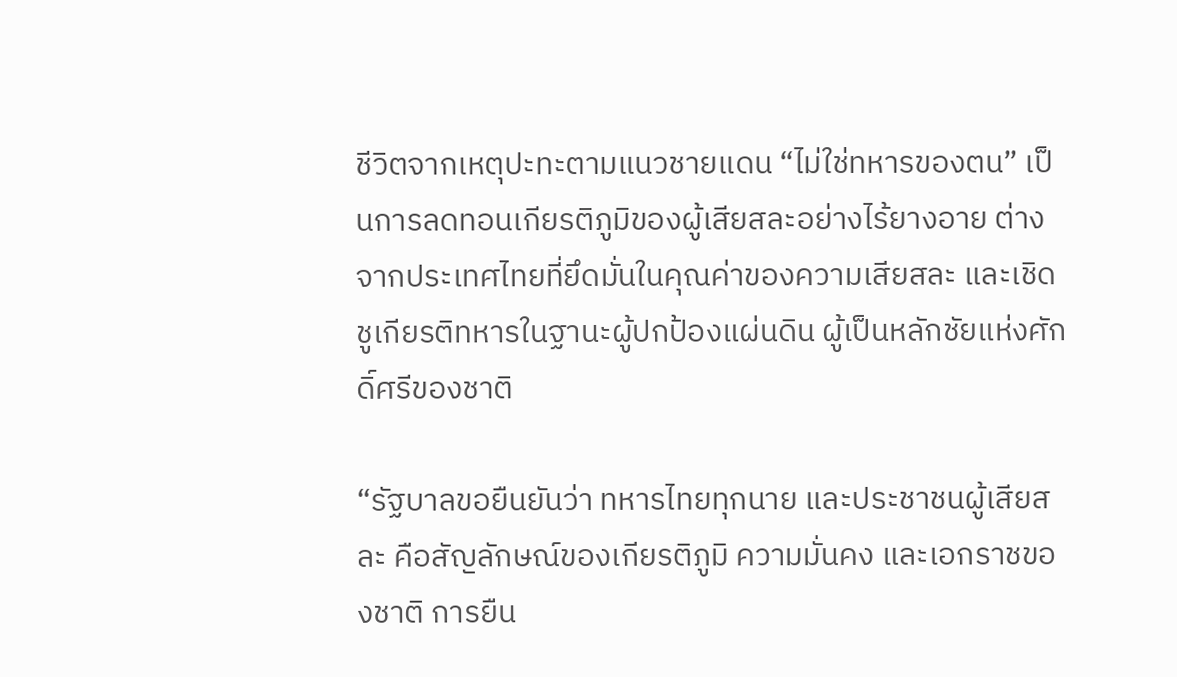ชีวิตจากเหตุปะทะตามแนวชายแดน “ไม่ใช่ทหารของตน” เป็นการลดทอนเกียรติภูมิของผู้เสียสละอย่างไร้ยางอาย ต่างจากประเทศไทยที่ยึดมั่นในคุณค่าของความเสียสละ และเชิดชูเกียรติทหารในฐานะผู้ปกป้องแผ่นดิน ผู้เป็นหลักชัยแห่งศักดิ์ศรีของชาติ

“รัฐบาลขอยืนยันว่า ทหารไทยทุกนาย และประชาชนผู้เสียสละ คือสัญลักษณ์ของเกียรติภูมิ ความมั่นคง และเอกราชของชาติ การยืน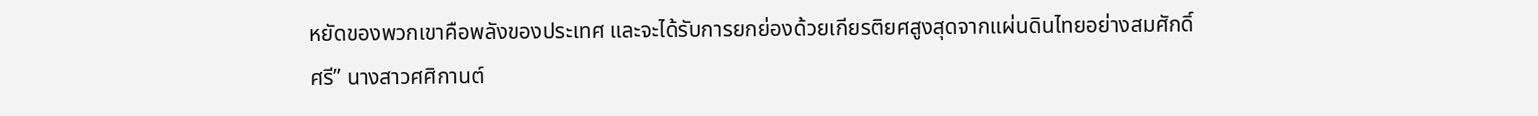หยัดของพวกเขาคือพลังของประเทศ และจะได้รับการยกย่องด้วยเกียรติยศสูงสุดจากแผ่นดินไทยอย่างสมศักดิ์ศรี” นางสาวศศิกานต์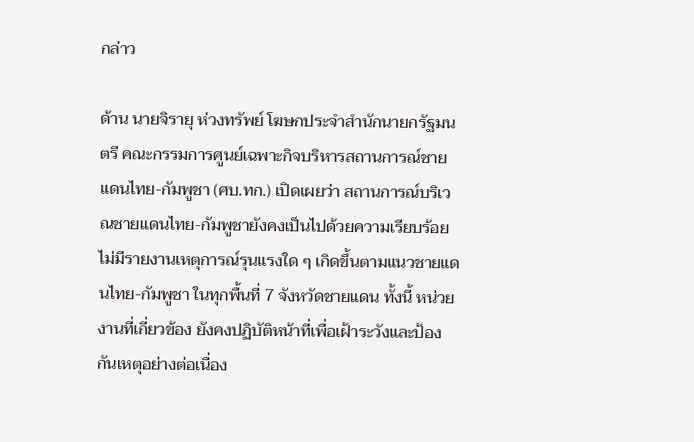กล่าว

ด้าน นายจิรายุ ห่วงทรัพย์ โฆษกประจำสำนักนายกรัฐมนตรี คณะกรรมการศูนย์เฉพาะกิจบริหารสถานการณ์ชายแดนไทย-กัมพูชา (ศบ.ทก.) เปิดเผยว่า สถานการณ์บริเวณชายแดนไทย-กัมพูชายังคงเป็นไปด้วยความเรียบร้อย ไม่มีรายงานเหตุการณ์รุนแรงใด ๆ เกิดขึ้นตามแนวชายแดนไทย-กัมพูชา ในทุกพื้นที่ 7 จังหวัดชายแดน ทั้งนี้ หน่วยงานที่เกี่ยวข้อง ยังคงปฏิบัติหน้าที่เพื่อเฝ้าระวังและป้องกันเหตุอย่างต่อเนื่อง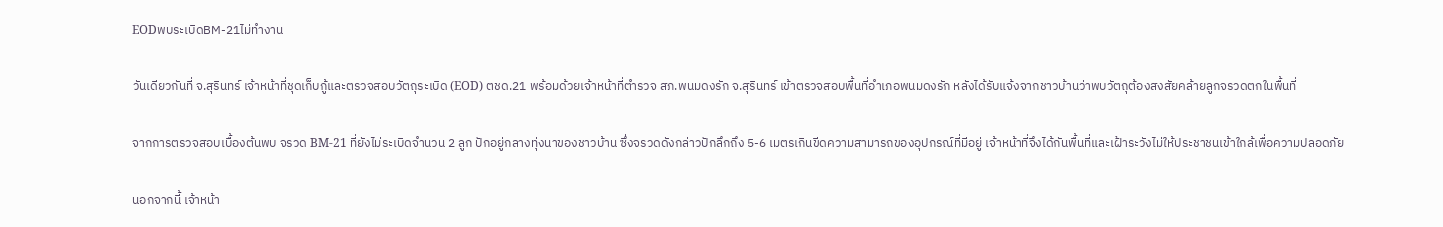EODพบระเบิดBM-21ไม่ทำงาน

วันเดียวกันที่ จ.สุรินทร์ เจ้าหน้าที่ชุดเก็บกู้และตรวจสอบวัตถุระเบิด (EOD) ตชด.21 พร้อมด้วยเจ้าหน้าที่ตำรวจ สภ.พนมดงรัก จ.สุรินทร์ เข้าตรวจสอบพื้นที่อำเภอพนมดงรัก หลังได้รับแจ้งจากชาวบ้านว่าพบวัตถุต้องสงสัยคล้ายลูกจรวดตกในพื้นที่

จากการตรวจสอบเบื้องต้นพบ จรวด BM-21 ที่ยังไม่ระเบิดจำนวน 2 ลูก ปักอยู่กลางทุ่งนาของชาวบ้าน ซึ่งจรวดดังกล่าวปักลึกถึง 5-6 เมตรเกินขีดความสามารถของอุปกรณ์ที่มีอยู่ เจ้าหน้าที่จึงได้กันพื้นที่และเฝ้าระวังไม่ให้ประชาชนเข้าใกล้เพื่อความปลอดภัย

นอกจากนี้ เจ้าหน้า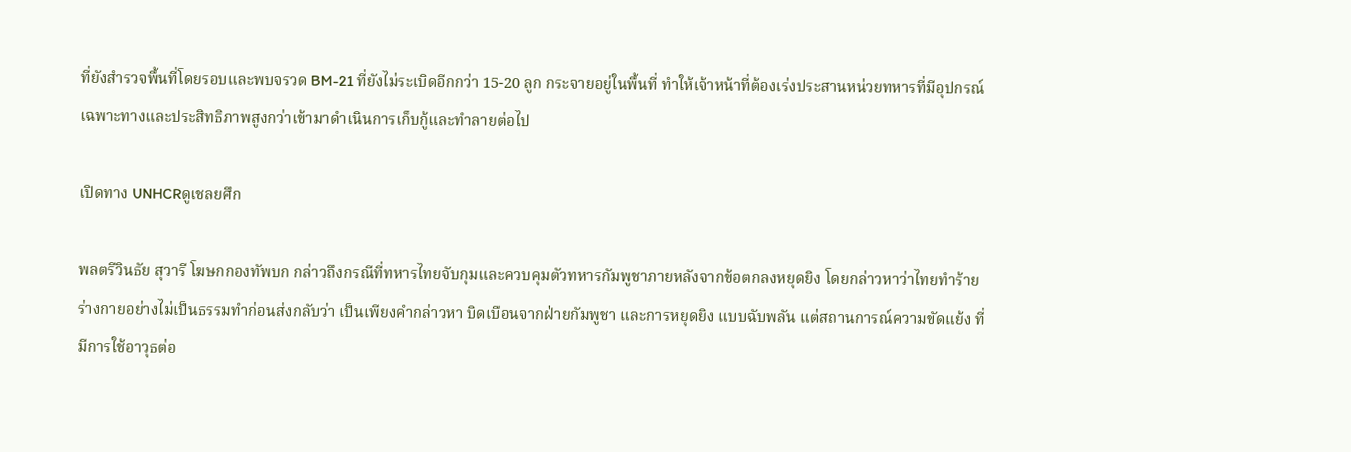ที่ยังสำรวจพื้นที่โดยรอบและพบจรวด BM-21 ที่ยังไม่ระเบิดอีกกว่า 15-20 ลูก กระจายอยู่ในพื้นที่ ทำให้เจ้าหน้าที่ต้องเร่งประสานหน่วยทหารที่มีอุปกรณ์เฉพาะทางและประสิทธิภาพสูงกว่าเข้ามาดำเนินการเก็บกู้และทำลายต่อไป

เปิดทาง UNHCRดูเชลยศึก

พลตรีวินธัย สุวารี โฆษกกองทัพบก กล่าวถึงกรณีที่ทหารไทยจับกุมและควบคุมตัวทหารกัมพูชาภายหลังจากข้อตกลงหยุดยิง โดยกล่าวหาว่าไทยทำร้ายร่างกายอย่างไม่เป็นธรรมทำก่อนส่งกลับว่า เป็นเพียงคำกล่าวหา บิดเบือนจากฝ่ายกัมพูชา และการหยุดยิง แบบฉับพลัน แต่สถานการณ์ความขัดแย้ง ที่มีการใช้อาวุธต่อ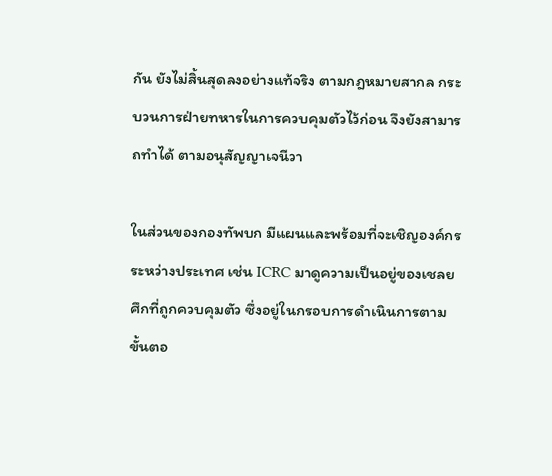กัน ยังไม่สิ้นสุดลงอย่างแท้จริง ตามกฎหมายสากล กระบวนการฝ่ายทหารในการควบคุมตัวไว้ก่อน จึงยังสามารถทำได้ ตามอนุสัญญาเจนีวา

ในส่วนของกองทัพบก มีแผนและพร้อมที่จะเชิญองค์กรระหว่างประเทศ เช่น ICRC มาดูความเป็นอยู่ของเชลยศึกที่ถูกควบคุมตัว ซึ่งอยู่ในกรอบการดำเนินการตามขั้นตอ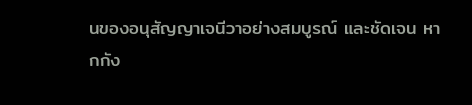นของอนุสัญญาเจนีวาอย่างสมบูรณ์ และชัดเจน หากกัง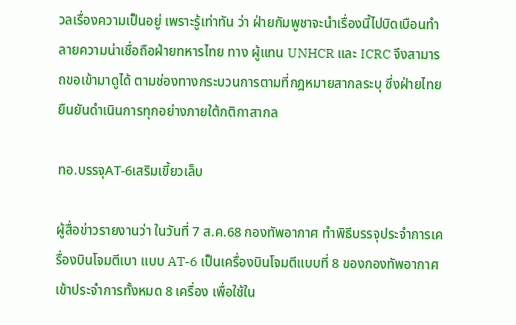วลเรื่องความเป็นอยู่ เพราะรู้เท่าทัน ว่า ฝ่ายกัมพูชาจะนำเรื่องนี้ไปบิดเบือนทำลายความน่าเชื่อถือฝ่ายทหารไทย ทาง ผู้แทน UNHCR และ ICRC จึงสามารถขอเข้ามาดูได้ ตามช่องทางกระบวนการตามที่กฎหมายสากลระบุ ซึ่งฝ่ายไทยยืนยันดำเนินการทุกอย่างภายใต้กติกาสากล

ทอ.บรรจุAT-6เสริมเขี้ยวเล็บ

ผู้สื่อข่าวรายงานว่า ในวันที่ 7 ส.ค.68 กองทัพอากาศ ทำพิธีบรรจุประจำการเครื่องบินโจมตีเบา แบบ AT-6 เป็นเครื่องบินโจมตีแบบที่ 8 ของกองทัพอากาศ เข้าประจำการทั้งหมด 8 เครื่อง เพื่อใช้ใน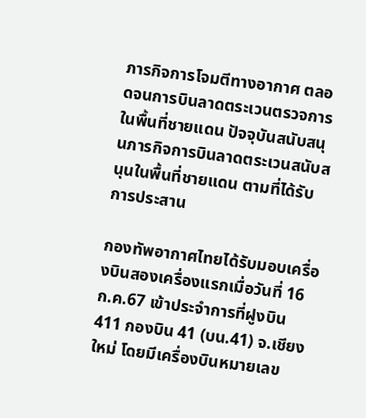ภารกิจการโจมตีทางอากาศ ตลอดจนการบินลาดตระเวนตรวจการในพื้นที่ชายแดน ปัจจุบันสนับสนุนภารกิจการบินลาดตระเวนสนับสนุนในพื้นที่ชายแดน ตามที่ได้รับการประสาน

กองทัพอากาศไทยได้รับมอบเครื่องบินสองเครื่องแรกเมื่อวันที่ 16 ก.ค.67 เข้าประจำการที่ฝูงบิน 411 กองบิน 41 (บน.41) จ.เชียงใหม่ โดยมีเครื่องบินหมายเลข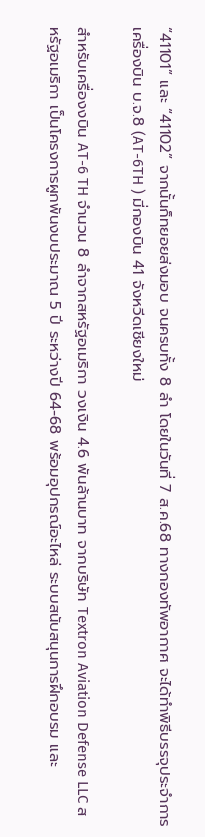“41101” และ “41102” จากนั้นก็ทยอยส่งมอบ จนครบทั้ง 8 ลำ โดยในวันที่ 7 ส.ค.68 ทางกองทัพอากาศ จะได้ทำพิธีบรรจุประจำการ เครื่องบิน บ.จ.8 (AT-6TH ) มี่กองบิน 41 จังหวีดเชียงใหม่

สำหรับเครื่องงบิน AT-6 TH จำนวน 8 ลำจากสหรัฐอเมริกา วงเงิน 4.6 พันล้านบาท จากบริษัท Textron Aviation Defense LLC สหรัฐอเมริกา เป็นโครงการผูกพันงบประมาณ 5 ปี ระหว่างปี 64-68 พร้อมอุปกรณ์อะไหล่ ระบบสนับสนุนการฝึกอบรม และ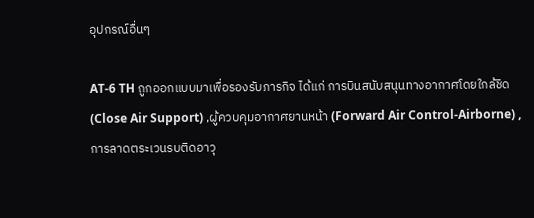อุปกรณ์อื่นๆ

AT-6 TH ถูกออกแบบมาเพื่อรองรับภารกิจ ได้แก่ การบินสนับสนุนทางอากาศโดยใกล้ชิด (Close Air Support) ,ผู้ควบคุมอากาศยานหน้า (Forward Air Control-Airborne) ,การลาดตระเวนรบติดอาวุ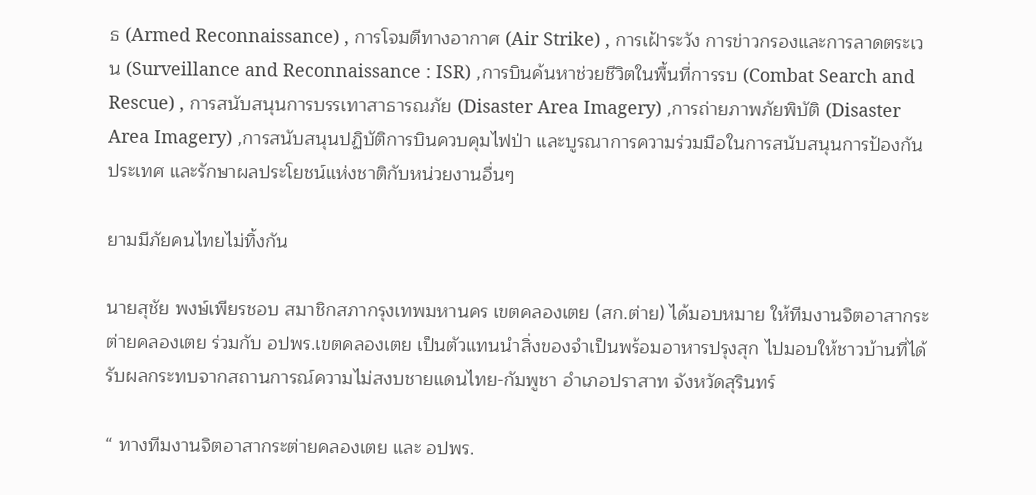ธ (Armed Reconnaissance) , การโจมตีทางอากาศ (Air Strike) , การเฝ้าระวัง การข่าวกรองและการลาดตระเวน (Surveillance and Reconnaissance : ISR) ,การบินค้นหาช่วยชีวิตในพื้นที่การรบ (Combat Search and Rescue) , การสนับสนุนการบรรเทาสาธารณภัย (Disaster Area Imagery) ,การถ่ายภาพภัยพิบัติ (Disaster Area Imagery) ,การสนับสนุนปฏิบัติการบินควบคุมไฟป่า และบูรณาการความร่วมมือในการสนับสนุนการป้องกันประเทศ และรักษาผลประโยชน์แห่งชาติกับหน่วยงานอื่นๆ

ยามมีภัยคนไทยไม่ทิ้งกัน

นายสุชัย พงษ์เพียรชอบ สมาชิกสภากรุงเทพมหานคร เขตคลองเตย (สก.ต่าย) ได้มอบหมาย ให้ทีมงานจิตอาสากระต่ายคลองเตย ร่วมกับ อปพร.เขตคลองเตย เป็นตัวแทนนำสิ่งของจำเป็นพร้อมอาหารปรุงสุก ไปมอบให้ชาวบ้านที่ได้รับผลกระทบจากสถานการณ์ความไม่สงบชายแดนไทย-กัมพูชา อำเภอปราสาท จังหวัดสุรินทร์

“ ทางทีมงานจิตอาสากระต่ายคลองเตย และ อปพร.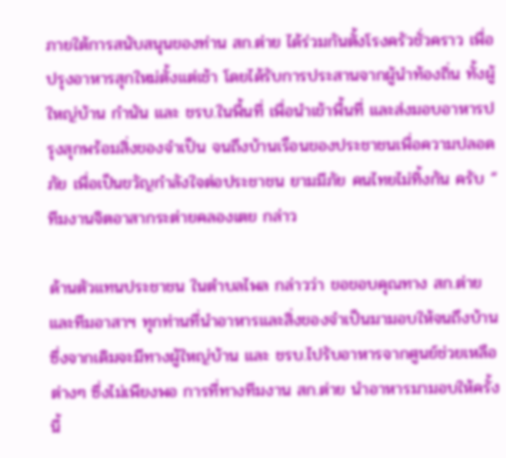ภายใต้การสนับสนุนของท่าน สก.ต่าย ได้ร่วมกันตั้งโรงครัวชั่วคราว เพื่อปรุงอาหารสุกใหม่ตั้งแต่เช้า โดยได้รับการประสานจากผู้นำท้องถิ่น ทั้งผู้ใหญ่บ้าน กำนัน และ ชรบ.ในพื้นที่ เพื่อนำเข้าพื้นที่ และส่งมอบอาหารปรุงสุกพร้อมสิ่งของจำเป็น จนถึงบ้านเรือนของประชาชนเพื่อความปลอดภัย เพื่อเป็นขวัญกำลังใจต่อประชาชน ยามมีภัย คนไทยไม่ทิ้งกัน ครับ “ ทีมงานจิตอาสากระต่ายคลองเตย กล่าว

ด้านตัวแทนประชาชน ในตำบลไพล กล่าวว่า ขอขอบคุณทาง สก.ต่าย และทีมอาสาฯ ทุกท่านที่นำอาหารและสิ่งของจำเป็นมามอบให้จนถึงบ้าน ซึ่งจากเดิมจะมีทางผู้ใหญ่บ้าน และ ชรบ.ไปรับอาหารจากศูนย์ช่วยเหลือต่างๆ ซึ่งไม่เพียงพอ การที่ทางทีมงาน สก.ต่าย นำอาหารมามอบให้ครั้งนี้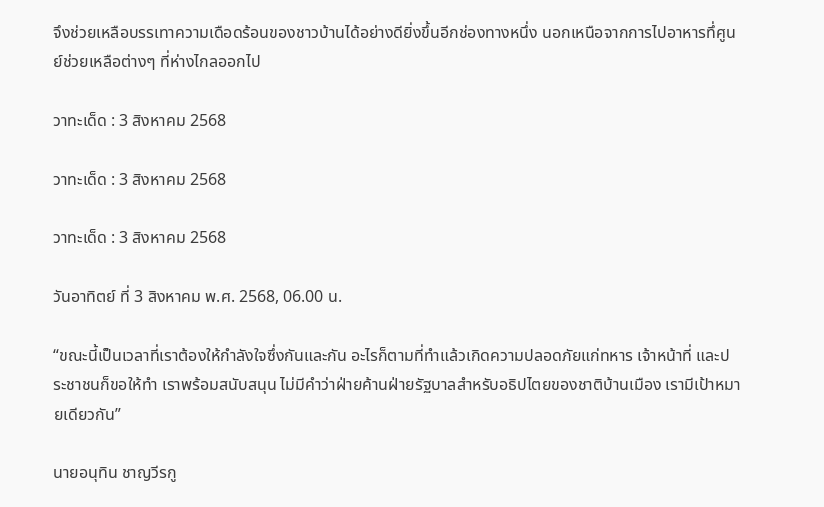จึงช่วยเหลือบรรเทาความเดือดร้อนของชาวบ้านได้อย่างดียิ่งขึ้นอีกช่องทางหนึ่ง นอกเหนือจากการไปอาหารทึ่ศูนย์ช่วยเหลือต่างๆ ที่ห่างไกลออกไป

วาทะเด็ด : 3 สิงหาคม 2568

วาทะเด็ด : 3 สิงหาคม 2568

วาทะเด็ด : 3 สิงหาคม 2568

วันอาทิตย์ ที่ 3 สิงหาคม พ.ศ. 2568, 06.00 น.

“ขณะนี้เป็นเวลาที่เราต้องให้กำลังใจซึ่งกันและกัน อะไรก็ตามที่ทำแล้วเกิดความปลอดภัยแก่ทหาร เจ้าหน้าที่ และประชาชนก็ขอให้ทำ เราพร้อมสนับสนุน ไม่มีคำว่าฝ่ายค้านฝ่ายรัฐบาลสำหรับอธิปไตยของชาติบ้านเมือง เรามีเป้าหมายเดียวกัน”

นายอนุทิน ชาญวีรกู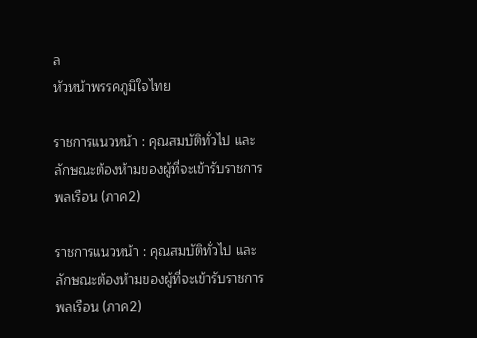ล
หัวหน้าพรรคภูมิใจไทย

ราชการแนวหน้า : คุณสมบัติทั่วไป และลักษณะต้องห้ามของผู้ที่จะเข้ารับราชการพลเรือน (ภาค2)

ราชการแนวหน้า : คุณสมบัติทั่วไป และลักษณะต้องห้ามของผู้ที่จะเข้ารับราชการพลเรือน (ภาค2)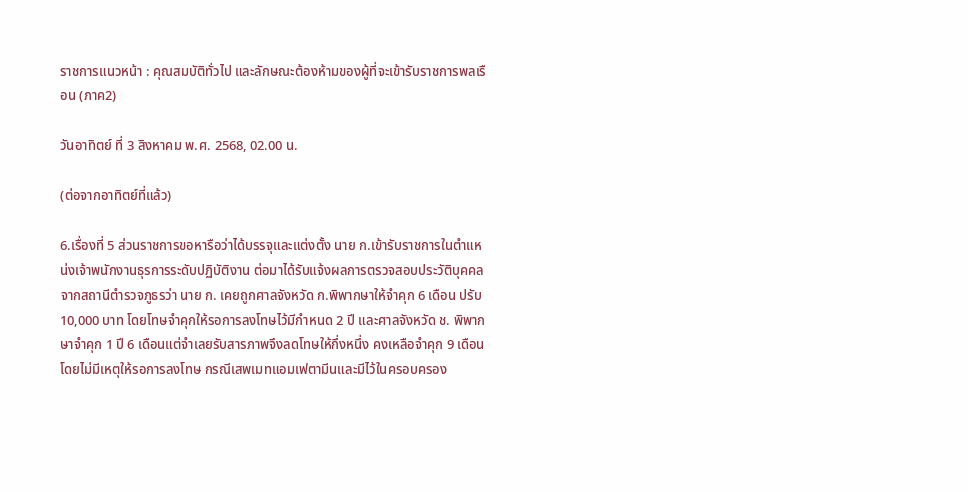ราชการแนวหน้า : คุณสมบัติทั่วไป และลักษณะต้องห้ามของผู้ที่จะเข้ารับราชการพลเรือน (ภาค2)

วันอาทิตย์ ที่ 3 สิงหาคม พ.ศ. 2568, 02.00 น.

(ต่อจากอาทิตย์ที่แล้ว)

6.เรื่องที่ 5 ส่วนราชการขอหารือว่าได้บรรจุและแต่งตั้ง นาย ก.เข้ารับราชการในตำแหน่งเจ้าพนักงานธุรการระดับปฏิบัติงาน ต่อมาได้รับแจ้งผลการตรวจสอบประวัติบุคคลจากสถานีตำรวจภูธรว่า นาย ก. เคยถูกศาลจังหวัด ก.พิพากษาให้จำคุก 6 เดือน ปรับ 10,000 บาท โดยโทษจำคุกให้รอการลงโทษไว้มีกำหนด 2 ปี และศาลจังหวัด ช. พิพากษาจำคุก 1 ปี 6 เดือนแต่จำเลยรับสารภาพจึงลดโทษให้กึ่งหนึ่ง คงเหลือจำคุก 9 เดือนโดยไม่มีเหตุให้รอการลงโทษ กรณีเสพเมทแอมเฟตามีนและมีไว้ในครอบครอง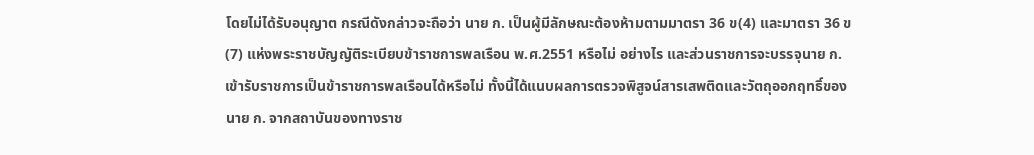โดยไม่ได้รับอนุญาต กรณีดังกล่าวจะถือว่า นาย ก. เป็นผู้มีลักษณะต้องห้ามตามมาตรา 36 ข(4) และมาตรา 36 ข(7) แห่งพระราชบัญญัติระเบียบข้าราชการพลเรือน พ.ศ.2551 หรือไม่ อย่างไร และส่วนราชการจะบรรจุนาย ก. เข้ารับราชการเป็นข้าราชการพลเรือนได้หรือไม่ ทั้งนี้ได้แนบผลการตรวจพิสูจน์สารเสพติดและวัตถุออกฤทธิ์ของนาย ก. จากสถาบันของทางราช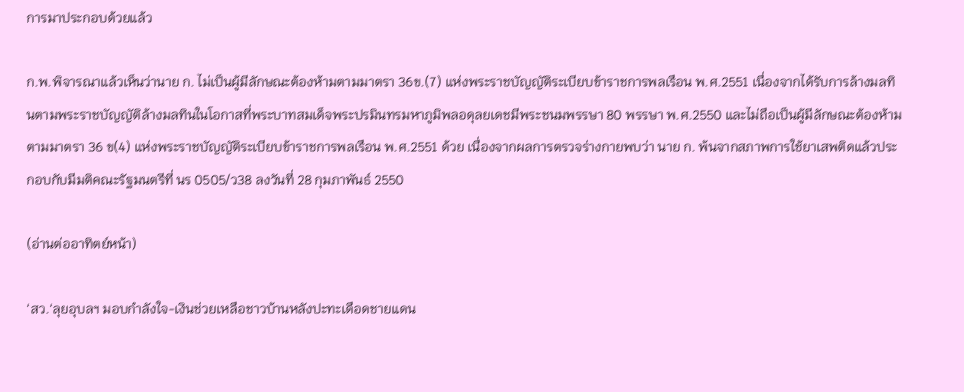การมาประกอบด้วยแล้ว

ก.พ.พิจารณาแล้วเห็นว่านาย ก. ไม่เป็นผู้มีลักษณะต้องห้ามตามมาตรา 36ข.(7) แห่งพระราชบัญญัติระเบียบข้าราชการพลเรือน พ.ศ.2551 เนื่องจากได้รับการล้างมลทินตามพระราชบัญญัติล้างมลทินในโอกาสที่พระบาทสมเด็จพระปรมินทรมหาภูมิพลอดุลยเดชมีพระชนมพรรษา 80 พรรษา พ.ศ.2550 และไม่ถือเป็นผู้มีลักษณะต้องห้ามตามมาตรา 36 ข(4) แห่งพระราชบัญญัติระเบียบข้าราชการพลเรือน พ.ศ.2551 ด้วย เนื่องจากผลการตรวจร่างกายพบว่า นาย ก. พ้นจากสภาพการใช้ยาเสพติดแล้วประกอบกับมีมติคณะรัฐมนตรีที่ นร 0505/ว38 ลงวันที่ 28 กุมภาพันธ์ 2550

(อ่านต่ออาทิตย์หน้า)

‘สว.‘ลุยอุบลฯ มอบกำลังใจ-เงินช่วยเหลือชาวบ้านหลังปะทะเดือดชายแดน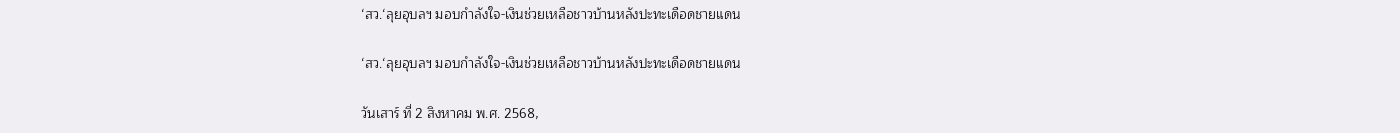‘สว.‘ลุยอุบลฯ มอบกำลังใจ-เงินช่วยเหลือชาวบ้านหลังปะทะเดือดชายแดน

‘สว.‘ลุยอุบลฯ มอบกำลังใจ-เงินช่วยเหลือชาวบ้านหลังปะทะเดือดชายแดน

วันเสาร์ ที่ 2 สิงหาคม พ.ศ. 2568,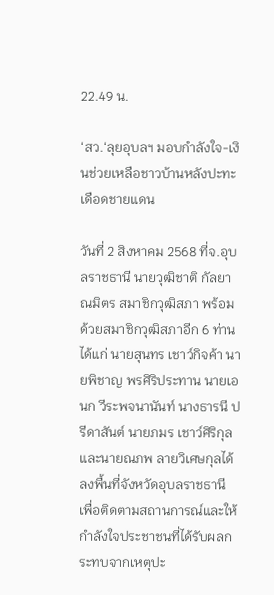22.49 น.

‘สว.‘ลุยอุบลฯ มอบกำลังใจ-เงินช่วยเหลือชาวบ้านหลังปะทะเดือดชายแดน

วันที่ 2 สิงหาคม 2568 ที่จ.อุบลราชธานี นายวุฒิชาติ กัลยาณมิตร สมาชิกวุฒิสภา พร้อมด้วยสมาชิกวุฒิสภาอีก 6 ท่าน ได้แก่ นายสุนทร เชาว์กิจค้า นายพิชาญ พรศิริประทาน นายเอนก วีระพจนานันท์ นางธารนี ปรีดาสันต์ นายภมร เชาว์ศิริกุล และนายณภพ ลายวิเศษกุลได้ลงพื้นที่จังหวัดอุบลราชธานี เพื่อติดตามสถานการณ์และให้กำลังใจประชาชนที่ได้รับผลกระทบจากเหตุปะ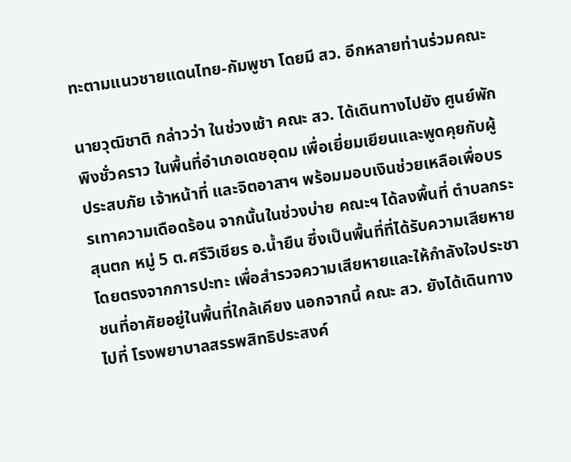ทะตามแนวชายแดนไทย-กัมพูชา โดยมี สว. อีกหลายท่านร่วมคณะ

นายวุฒิชาติ กล่าวว่า ในช่วงเช้า คณะ สว. ได้เดินทางไปยัง ศูนย์พักพิงชั่วคราว ในพื้นที่อำเภอเดชอุดม เพื่อเยี่ยมเยียนและพูดคุยกับผู้ประสบภัย เจ้าหน้าที่ และจิตอาสาฯ พร้อมมอบเงินช่วยเหลือเพื่อบรรเทาความเดือดร้อน จากนั้นในช่วงบ่าย คณะฯ ได้ลงพื้นที่ ตำบลกระสุนตก หมู่ 5 ต.ศรีวิเชียร อ.น้ำยืน ซึ่งเป็นพื้นที่ที่ได้รับความเสียหายโดยตรงจากการปะทะ เพื่อสำรวจความเสียหายและให้กำลังใจประชาชนที่อาศัยอยู่ในพื้นที่ใกล้เคียง นอกจากนี้ คณะ สว. ยังได้เดินทางไปที่ โรงพยาบาลสรรพสิทธิประสงค์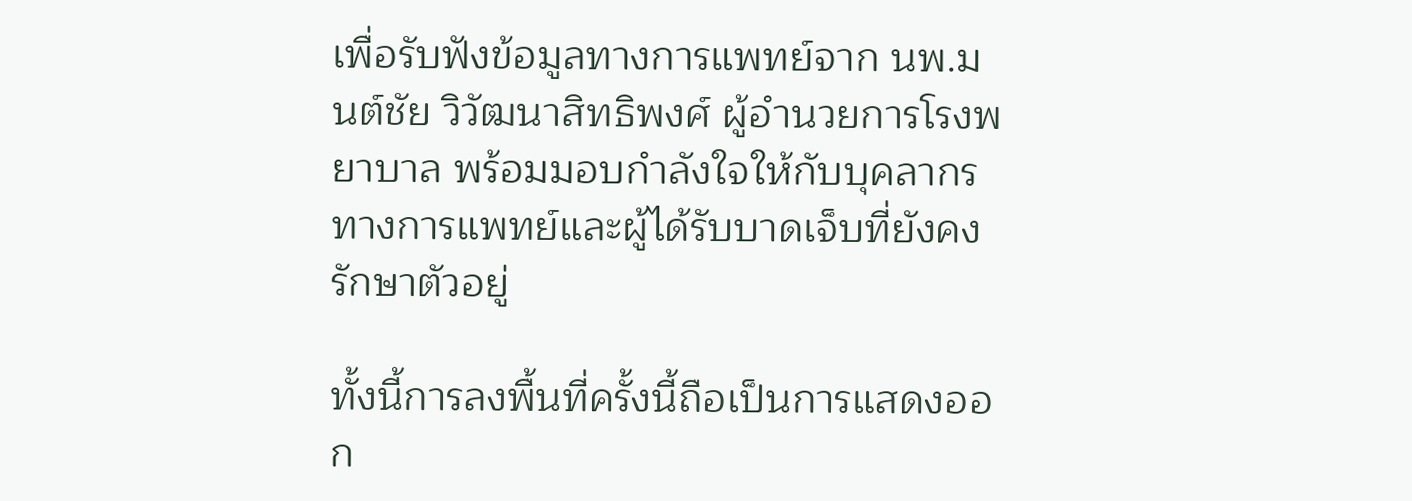เพื่อรับฟังข้อมูลทางการแพทย์จาก นพ.มนต์ชัย วิวัฒนาสิทธิพงศ์ ผู้อำนวยการโรงพยาบาล พร้อมมอบกำลังใจให้กับบุคลากรทางการแพทย์และผู้ได้รับบาดเจ็บที่ยังคงรักษาตัวอยู่

ทั้งนี้การลงพื้นที่ครั้งนี้ถือเป็นการแสดงออก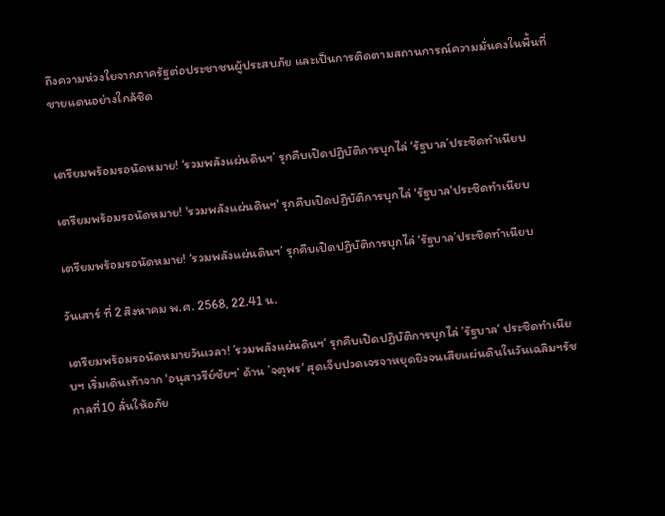ถึงความห่วงใยจากภาครัฐต่อประชาชนผู้ประสบภัย และเป็นการติดตามสถานการณ์ความมั่นคงในพื้นที่ชายแดนอย่างใกล้ชิด


เตรียมพร้อมรอนัดหมาย! ‘รวมพลังแผ่นดินฯ’ รุกคืบเปิดปฏิบัติการบุกไล่ ‘รัฐบาล’ประชิดทำเนียบ

เตรียมพร้อมรอนัดหมาย! 'รวมพลังแผ่นดินฯ' รุกคืบเปิดปฏิบัติการบุกไล่ 'รัฐบาล'ประชิดทำเนียบ

เตรียมพร้อมรอนัดหมาย! ‘รวมพลังแผ่นดินฯ’ รุกคืบเปิดปฏิบัติการบุกไล่ ‘รัฐบาล’ประชิดทำเนียบ

วันเสาร์ ที่ 2 สิงหาคม พ.ศ. 2568, 22.41 น.

เตรียมพร้อมรอนัดหมายวันเวลา! ’รวมพลังแผ่นดินฯ‘ รุกคืบเปิดปฏิบัติการบุกไล่ ’รัฐบาล‘ ประชิดทำเนียบฯ เริ่มเดินเท้าจาก ‘อนุสาวรีย์ชัยฯ’ ด้าน ’จตุพร‘ สุดเจ็บปวดเจรจาหยุดยิงจนเสียแผ่นดินในวันเฉลิมฯรัชกาลที่10 ลั่นให้อภัย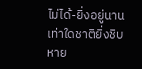ไม่ได้-ยิ่งอยู่นานเท่าใดชาติยิ่งชิบหาย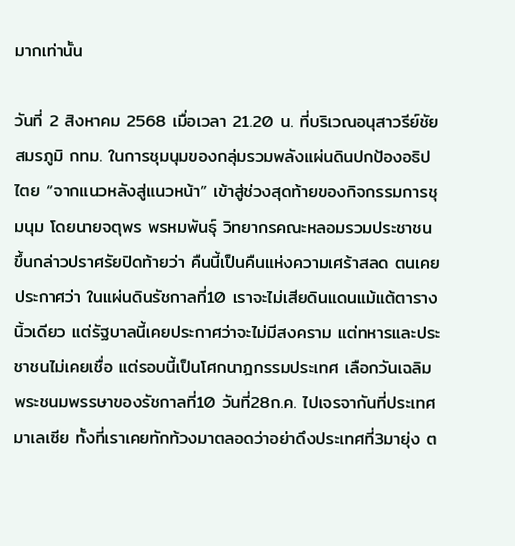มากเท่านั้น

วันที่ 2 สิงหาคม 2568 เมื่อเวลา 21.20 น. ที่บริเวณอนุสาวรีย์ชัยสมรภูมิ กทม. ในการชุมนุมของกลุ่มรวมพลังแผ่นดินปกป้องอธิปไตย “จากแนวหลังสู่แนวหน้า” เข้าสู่ช่วงสุดท้ายของกิจกรรมการชุมนุม โดยนายจตุพร พรหมพันธุ์ วิทยากรคณะหลอมรวมประชาชน ขึ้นกล่าวปราศรัยปิดท้ายว่า คืนนี้เป็นคืนแห่งความเศร้าสลด ตนเคยประกาศว่า ในแผ่นดินรัชกาลที่10 เราจะไม่เสียดินแดนแม้แต้ตารางนิ้วเดียว แต่รัฐบาลนี้เคยประกาศว่าจะไม่มีสงคราม แต่ทหารและประชาชนไม่เคยเชื่อ แต่รอบนี้เป็นโศกนาฎกรรมประเทศ เลือกวันเฉลิมพระชนมพรรษาของรัชกาลที่10 วันที่28ก.ค. ไปเจรจากันที่ประเทศมาเลเซีย ทั้งที่เราเคยทักท้วงมาตลอดว่าอย่าดึงประเทศที่3มายุ่ง ต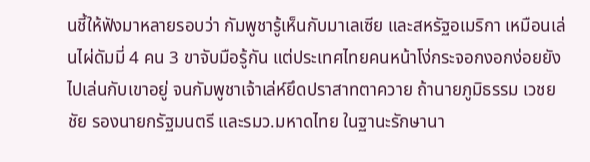นชี้ให้ฟังมาหลายรอบว่า กัมพูชารู้เห็นกับมาเลเซีย และสหรัฐอเมริกา เหมือนเล่นไผ่ดัมมี่ 4 คน 3 ขาจับมือรู้กัน แต่ประเทศไทยคนหน้าโง่กระจอกงอกง่อยยังไปเล่นกับเขาอยู่ จนกัมพูชาเจ้าเล่ห์ยึดปราสาทตาควาย ถ้านายภูมิธรรม เวชยชัย รองนายกรัฐมนตรี และรมว.มหาดไทย ในฐานะรักษานา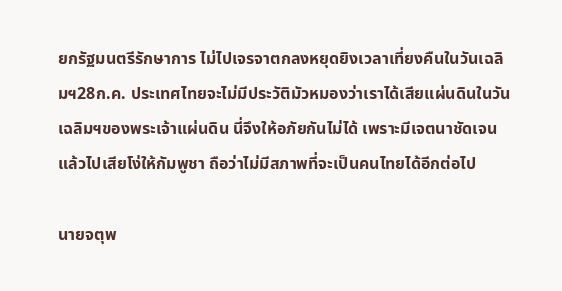ยกรัฐมนตรีรักษาการ ไม่ไปเจรจาตกลงหยุดยิงเวลาเที่ยงคืนในวันเฉลิมฯ28ก.ค. ประเทศไทยจะไม่มีประวัติมัวหมองว่าเราได้เสียแผ่นดินในวันเฉลิมฯของพระเจ้าแผ่นดิน นี่จึงให้อภัยกันไม่ได้ เพราะมีเจตนาชัดเจน แล้วไปเสียโง่ให้กัมพูชา ถือว่าไม่มีสภาพที่จะเป็นคนไทยได้อีกต่อไป

นายจตุพ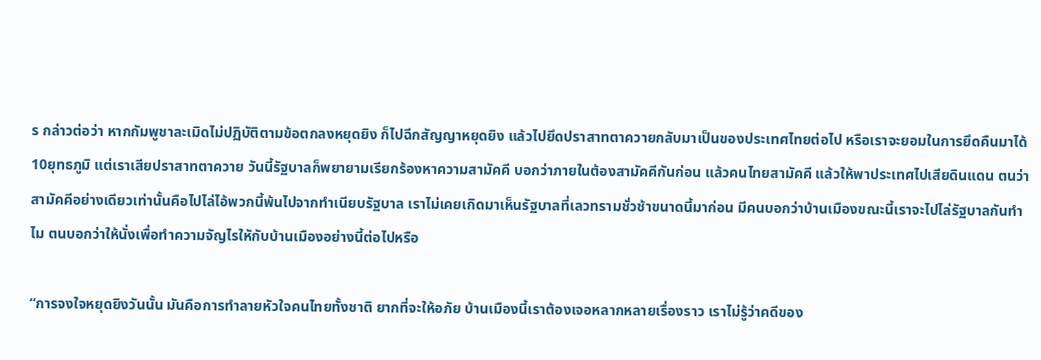ร กล่าวต่อว่า หากกัมพูชาละเมิดไม่ปฏิบัติตามข้อตกลงหยุดยิง ก็ไปฉีกสัญญาหยุดยิง แล้วไปยึดปราสาทตาควายกลับมาเป็นของประเทศไทยต่อไป หรือเราจะยอมในการยึดคืนมาได้10ยุทธภูมิ แต่เราเสียปราสาทตาควาย วันนี้รัฐบาลก็พยายามเรียกร้องหาความสามัคคี บอกว่าภายในต้องสามัคคีกันก่อน แล้วคนไทยสามัคคี แล้วให้พาประเทศไปเสียดินแดน ตนว่าสามัคคีอย่างเดียวเท่านั้นคือไปไล่ไอ้พวกนี้พ้นไปจากทำเนียบรัฐบาล เราไม่เคยเกิดมาเห็นรัฐบาลที่เลวทรามชั่วช้าขนาดนี้มาก่อน มีคนบอกว่าบ้านเมืองขณะนี้เราจะไปไล่รัฐบาลกันทำไม ตนบอกว่าให้นั่งเพื่อทำความจัญไรใหักับบ้านเมืองอย่างนี้ต่อไปหรือ

“การจงใจหยุดยิงวันนั้น มันคือการทำลายหัวใจคนไทยทั้งชาติ ยากที่จะให้อภัย บ้านเมืองนี้เราต้องเจอหลากหลายเรื่องราว เราไม่รู้ว่าคดีของ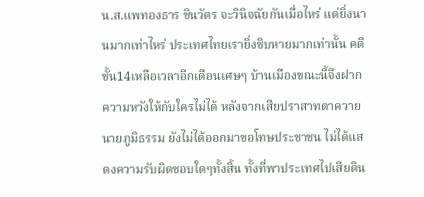น.ส.แพทองธาร ชินวัตร จะวินิจฉัยกันเมื่อไหร่ แต่ยิ่งนานมากเท่าไหร่ ประเทศไทยเรายิ่งชิบหายมากเท่านั้น คดีชั้น14เหลือเวลาอีกเดือนเศษๆ บ้านเมืองขณะนี้จึงฝากความหวังให้กับใครไม่ได้ หลังจากเสียปราสาทตาควายนายภูมิธรรม ยังไม่ได้ออกมาขอโทษประชาชน ไม่ได้แสดงความรับผิดชอบใดๆทั้งสิ้น ทั้งที่พาประเทศไปเสียดิน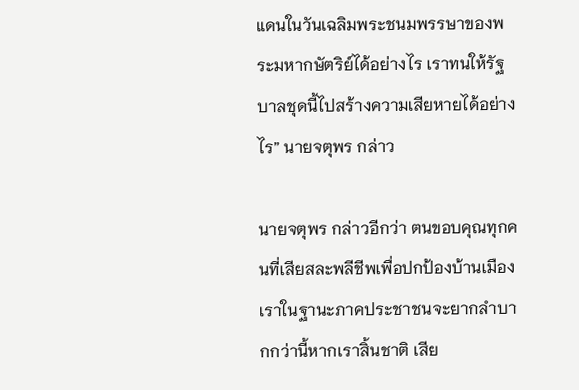แดนในวันเฉลิมพระชนมพรรษาของพระมหากษัตริย์ได้อย่างไร เราทนให้รัฐบาลชุดนี้ไปสร้างความเสียหายได้อย่างไร” นายจตุพร กล่าว

นายจตุพร กล่าวอีกว่า ตนขอบคุณทุกคนที่เสียสละพลีชีพเพื่อปกป้องบ้านเมือง เราในฐานะภาคประชาชนจะยากลำบากกว่านี้หากเราสิ้นชาติ เสีย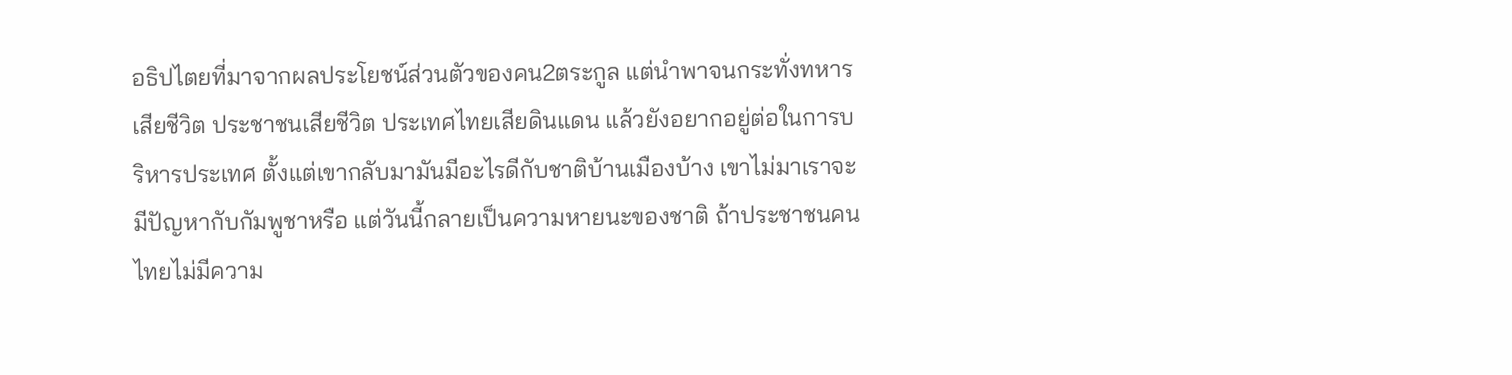อธิปไตยที่มาจากผลประโยชน์ส่วนตัวของคน2ตระกูล แต่นำพาจนกระทั่งทหารเสียชีวิต ประชาชนเสียชีวิต ประเทศไทยเสียดินแดน แล้วยังอยากอยู่ต่อในการบริหารประเทศ ตั้งแต่เขากลับมามันมีอะไรดีกับชาติบ้านเมืองบ้าง เขาไม่มาเราจะมีปัญหากับกัมพูชาหรือ แต่วันนี้กลายเป็นความหายนะของชาติ ถ้าประชาชนคนไทยไม่มีความ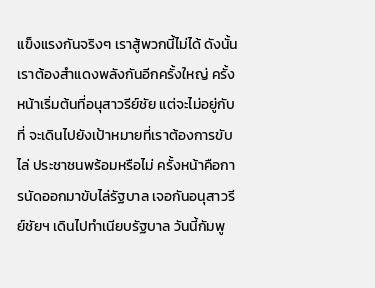แข็งแรงกันจริงๆ เราสู้พวกนี้ไม่ได้ ดังนั้นเราต้องสำแดงพลังกันอีกครั้งใหญ่ ครั้งหน้าเริ่มต้นที่อนุสาวรีย์ชัย แต่จะไม่อยู่กับที่ จะเดินไปยังเป้าหมายที่เราต้องการขับไล่ ประชาชนพร้อมหรือไม่ ครั้งหน้าคือการนัดออกมาขับไล่รัฐบาล เจอกันอนุสาวรีย์ชัยฯ เดินไปทำเนียบรัฐบาล วันนี้กัมพู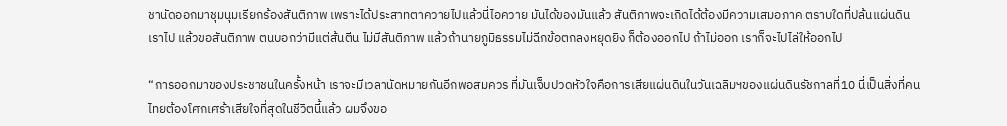ชานัดออกมาชุมนุมเรียกร้องสันติภาพ เพราะได้ประสาทตาควายไปแล้วนี่ไอควาย มันได้ของมันแล้ว สันติภาพจะเกิดได้ต้องมีความเสมอภาค ตราบใดที่ปล้นแผ่นดินเราไป แล้วขอสันติภาพ ตนบอกว่ามีแต่ส้นตีน ไม่มีสันติภาพ แล้วถ้านายภูมิธรรมไม่ฉีกข้อตกลงหยุดยิง ก็ต้องออกไป ถ้าไม่ออก เราก็จะไปไล่ให้ออกไป

“การออกมาของประชาชนในครั้งหน้า เราจะมีเวลานัดหมายกันอีกพอสมควร ที่มันเจ็บปวดหัวใจคือการเสียแผ่นดินในวันเฉลิมฯของแผ่นดินรัชกาลที่10 นี่เป็นสิ่งที่คนไทยต้องโศกเศร้าเสียใจที่สุดในชีวิตนี้แล้ว ผมจึงขอ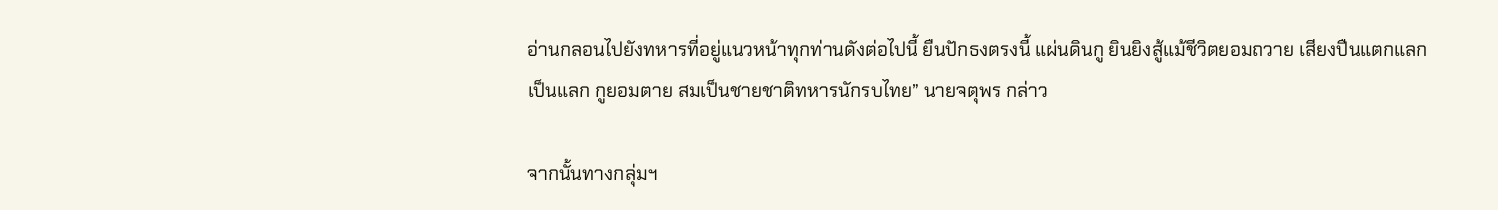อ่านกลอนไปยังทหารที่อยู่แนวหน้าทุกท่านดังต่อไปนี้ ยืนปักธงตรงนี้ แผ่นดินกู ยินยิงสู้แม้ชีวิตยอมถวาย เสียงปืนแตกแลกเป็นแลก กูยอมตาย สมเป็นชายชาติทหารนักรบไทย” นายจตุพร กล่าว

จากนั้นทางกลุ่มฯ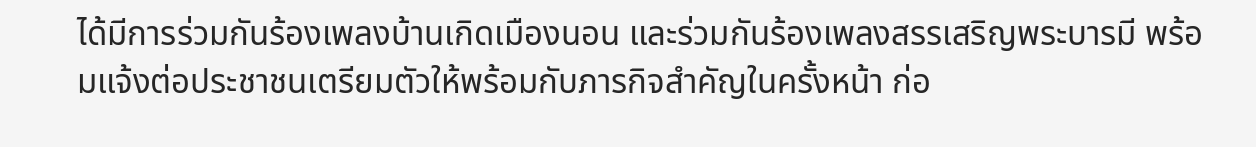ได้มีการร่วมกันร้องเพลงบ้านเกิดเมืองนอน และร่วมกันร้องเพลงสรรเสริญพระบารมี พร้อมแจ้งต่อประชาชนเตรียมตัวให้พร้อมกับภารกิจสำคัญในครั้งหน้า ก่อ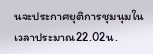นจะประกาศยุติการชุมนุมในเวลาประมาณ22.02น.